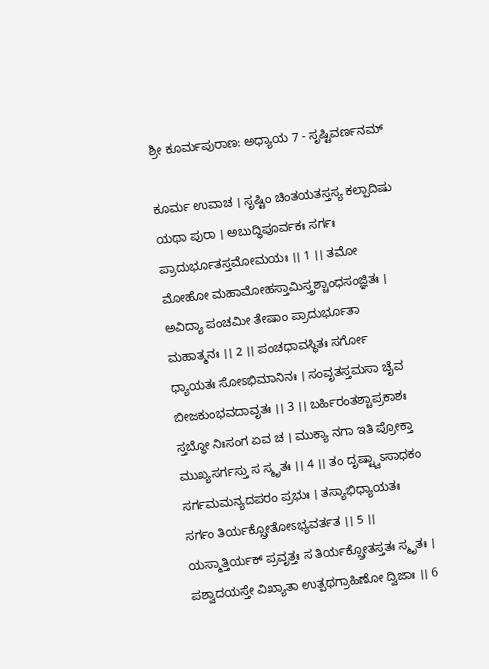ಶ್ರೀ ಕೂರ್ಮಪುರಾಣ: ಅಧ್ಯಾಯ 7 - ಸೃಷ್ಟಿವರ್ಣನಮ್

ಕೂರ್ಮ ಉವಾಚ । ಸೃಷ್ಟಿಂ ಚಿಂತಯತಸ್ತಸ್ಯ ಕಲ್ಪಾದಿಷು ಯಥಾ ಪುರಾ । ಅಬುದ್ಧಿಪೂರ್ವಕಃ ಸರ್ಗಃ ಪ್ರಾದುರ್ಭೂತಸ್ತಮೋಮಯಃ ।। 1 ।। ತಮೋ ಮೋಹೋ ಮಹಾಮೋಹಸ್ತಾಮಿಸ್ತ್ರಶ್ಚಾಂಧಸಂಜ್ಞಿತಃ । ಅವಿದ್ಯಾ ಪಂಚಮೀ ತೇಷಾಂ ಪ್ರಾದುರ್ಭೂತಾ ಮಹಾತ್ಮನಃ ।। 2 ।। ಪಂಚಧಾವಸ್ಥಿತಃ ಸರ್ಗೋ ಧ್ಯಾಯತಃ ಸೋಽಭಿಮಾನಿನಃ । ಸಂವೃತಸ್ತಮಸಾ ಚೈವ ಬೀಜಕುಂಭವದಾವೃತಃ ।। 3 ।। ಬರ್ಹಿರಂತಶ್ಚಾಪ್ರಕಾಶಃ ಸ್ತಬ್ಧೋ ನಿಃಸಂಗ ಏವ ಚ । ಮುಕ್ಯಾ ನಗಾ ಇತಿ ಪ್ರೋಕ್ತಾ ಮುಖ್ಯಸರ್ಗಸ್ತು ಸ ಸ್ಮೃತಃ ।। 4 ।। ತಂ ದೃಷ್ಟ್ವಾಽಸಾಧಕಂ ಸರ್ಗಮಮನ್ಯದಪರಂ ಪ್ರಭುಃ । ತಸ್ಯಾಭಿಧ್ಯಾಯತಃ ಸರ್ಗಂ ತಿರ್ಯಕ್ಸ್ರೋತೋಽಭ್ಯವರ್ತತ ।। 5 ।। ಯಸ್ಮಾತ್ತಿರ್ಯಕ್ ಪ್ರವೃತ್ತಃ ಸ ತಿರ್ಯಕ್ಸ್ರೋತಸ್ತತಃ ಸ್ಮೃತಃ । ಪಶ್ವಾದಯಸ್ತೇ ವಿಖ್ಯಾತಾ ಉತ್ಪಥಗ್ರಾಹಿಣೋ ದ್ವಿಜಾಃ ।। 6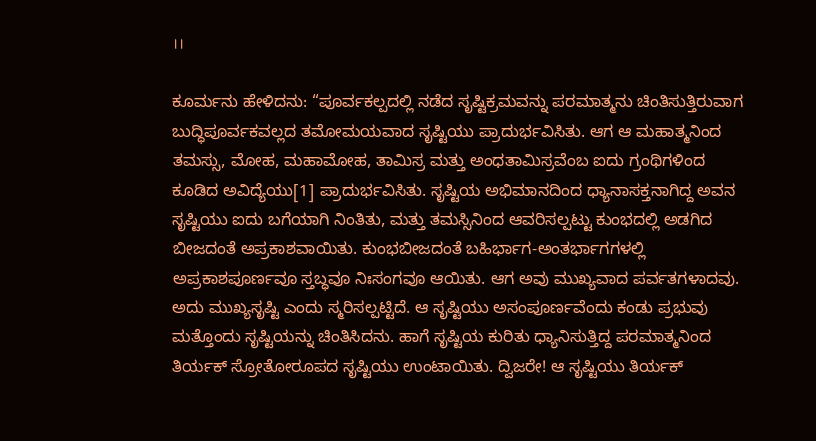।।

ಕೂರ್ಮನು ಹೇಳಿದನು: “ಪೂರ್ವಕಲ್ಪದಲ್ಲಿ ನಡೆದ ಸೃಷ್ಟಿಕ್ರಮವನ್ನು ಪರಮಾತ್ಮನು ಚಿಂತಿಸುತ್ತಿರುವಾಗ ಬುದ್ಧಿಪೂರ್ವಕವಲ್ಲದ ತಮೋಮಯವಾದ ಸೃಷ್ಟಿಯು ಪ್ರಾದುರ್ಭವಿಸಿತು. ಆಗ ಆ ಮಹಾತ್ಮನಿಂದ ತಮಸ್ಸು, ಮೋಹ, ಮಹಾಮೋಹ, ತಾಮಿಸ್ರ ಮತ್ತು ಅಂಧತಾಮಿಸ್ರವೆಂಬ ಐದು ಗ್ರಂಥಿಗಳಿಂದ ಕೂಡಿದ ಅವಿದ್ಯೆಯು[1] ಪ್ರಾದುರ್ಭವಿಸಿತು. ಸೃಷ್ಟಿಯ ಅಭಿಮಾನದಿಂದ ಧ್ಯಾನಾಸಕ್ತನಾಗಿದ್ದ ಅವನ ಸೃಷ್ಟಿಯು ಐದು ಬಗೆಯಾಗಿ ನಿಂತಿತು, ಮತ್ತು ತಮಸ್ಸಿನಿಂದ ಆವರಿಸಲ್ಪಟ್ಟು ಕುಂಭದಲ್ಲಿ ಅಡಗಿದ ಬೀಜದಂತೆ ಅಪ್ರಕಾಶವಾಯಿತು. ಕುಂಭಬೀಜದಂತೆ ಬಹಿರ್ಭಾಗ-ಅಂತರ್ಭಾಗಗಳಲ್ಲಿ ಅಪ್ರಕಾಶಪೂರ್ಣವೂ ಸ್ತಬ್ಧವೂ ನಿಃಸಂಗವೂ ಆಯಿತು. ಆಗ ಅವು ಮುಖ್ಯವಾದ ಪರ್ವತಗಳಾದವು. ಅದು ಮುಖ್ಯಸೃಷ್ಟಿ ಎಂದು ಸ್ಮರಿಸಲ್ಪಟ್ಟಿದೆ. ಆ ಸೃಷ್ಟಿಯು ಅಸಂಪೂರ್ಣವೆಂದು ಕಂಡು ಪ್ರಭುವು ಮತ್ತೊಂದು ಸೃಷ್ಟಿಯನ್ನು ಚಿಂತಿಸಿದನು. ಹಾಗೆ ಸೃಷ್ಟಿಯ ಕುರಿತು ಧ್ಯಾನಿಸುತ್ತಿದ್ದ ಪರಮಾತ್ಮನಿಂದ ತಿರ್ಯಕ್ ಸ್ರೋತೋರೂಪದ ಸೃಷ್ಟಿಯು ಉಂಟಾಯಿತು. ದ್ವಿಜರೇ! ಆ ಸೃಷ್ಟಿಯು ತಿರ್ಯಕ್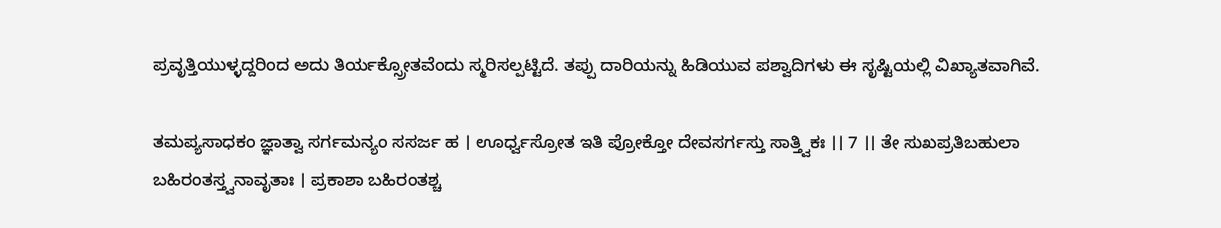ಪ್ರವೃತ್ತಿಯುಳ್ಳದ್ದರಿಂದ ಅದು ತಿರ್ಯಕ್ಸ್ರೋತವೆಂದು ಸ್ಮರಿಸಲ್ಪಟ್ಟಿದೆ. ತಪ್ಪು ದಾರಿಯನ್ನು ಹಿಡಿಯುವ ಪಶ್ವಾದಿಗಳು ಈ ಸೃಷ್ಟಿಯಲ್ಲಿ ವಿಖ್ಯಾತವಾಗಿವೆ.

ತಮಪ್ಯಸಾಧಕಂ ಜ್ಞಾತ್ವಾ ಸರ್ಗಮನ್ಯಂ ಸಸರ್ಜ ಹ । ಊರ್ಧ್ವಸ್ರೋತ ಇತಿ ಪ್ರೋಕ್ತೋ ದೇವಸರ್ಗಸ್ತು ಸಾತ್ತ್ವಿಕಃ ।। 7 ।। ತೇ ಸುಖಪ್ರತಿಬಹುಲಾ ಬಹಿರಂತಸ್ತ್ವನಾವೃತಾಃ । ಪ್ರಕಾಶಾ ಬಹಿರಂತಶ್ಚ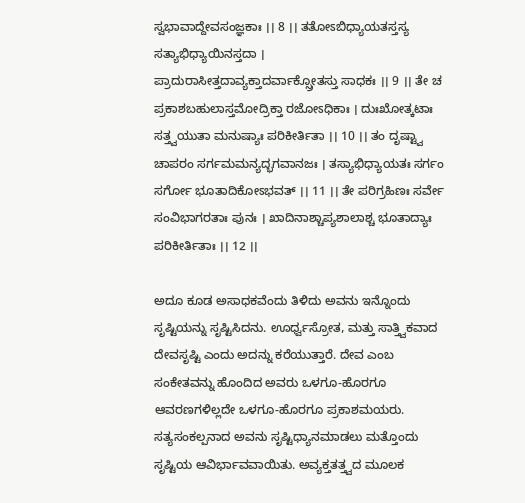ಸ್ವಭಾವಾದ್ದೇವಸಂಜ್ಞಕಾಃ ।। 8 ।। ತತೋಽಬಿಧ್ಯಾಯತಸ್ತಸ್ಯ ಸತ್ಯಾಭಿಧ್ಯಾಯಿನಸ್ತದಾ । ಪ್ರಾದುರಾಸೀತ್ತದಾವ್ಯಕ್ತಾದರ್ವಾಕ್ಸ್ರೋತಸ್ತು ಸಾಧಕಃ ।। 9 ।। ತೇ ಚ ಪ್ರಕಾಶಬಹುಲಾಸ್ತಮೋದ್ರಿಕ್ತಾ ರಜೋಽಧಿಕಾಃ । ದುಃಖೋತ್ಕಟಾಃ ಸತ್ತ್ವಯುತಾ ಮನುಷ್ಯಾಃ ಪರಿಕೀರ್ತಿತಾ ।। 10 ।। ತಂ ದೃಷ್ಟ್ವಾ ಚಾಪರಂ ಸರ್ಗಮಮನ್ಯದ್ಭಗವಾನಜಃ । ತಸ್ಯಾಭಿಧ್ಯಾಯತಃ ಸರ್ಗಂ ಸರ್ಗೋ ಭೂತಾದಿಕೋಽಭವತ್ ।। 11 ।। ತೇ ಪರಿಗ್ರಹಿಣಃ ಸರ್ವೇ ಸಂವಿಭಾಗರತಾಃ ಪುನಃ । ಖಾದಿನಾಶ್ಚಾಪ್ಯಶಾಲಾಶ್ಚ ಭೂತಾದ್ಯಾಃ ಪರಿಕೀರ್ತಿತಾಃ ।। 12 ।।

ಅದೂ ಕೂಡ ಅಸಾಧಕವೆಂದು ತಿಳಿದು ಅವನು ಇನ್ನೊಂದು ಸೃಷ್ಟಿಯನ್ನು ಸೃಷ್ಟಿಸಿದನು. ಊರ್ಧ್ವಸ್ರೋತ, ಮತ್ತು ಸಾತ್ತ್ವಿಕವಾದ ದೇವಸೃಷ್ಟಿ ಎಂದು ಅದನ್ನು ಕರೆಯುತ್ತಾರೆ. ದೇವ ಎಂಬ ಸಂಕೇತವನ್ನು ಹೊಂದಿದ ಅವರು ಒಳಗೂ-ಹೊರಗೂ ಆವರಣಗಳಿಲ್ಲದೇ ಒಳಗೂ-ಹೊರಗೂ ಪ್ರಕಾಶಮಯರು. ಸತ್ಯಸಂಕಲ್ಪನಾದ ಅವನು ಸೃಷ್ಟಿಧ್ಯಾನಮಾಡಲು ಮತ್ತೊಂದು ಸೃಷ್ಟಿಯ ಆವಿರ್ಭಾವವಾಯಿತು. ಅವ್ಯಕ್ತತತ್ತ್ವದ ಮೂಲಕ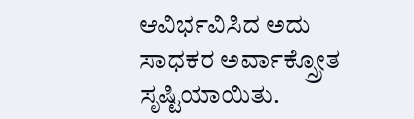ಆವಿರ್ಭವಿಸಿದ ಅದು ಸಾಧಕರ ಅರ್ವಾಕ್ಸ್ರೋತ ಸೃಷ್ಟಿಯಾಯಿತು.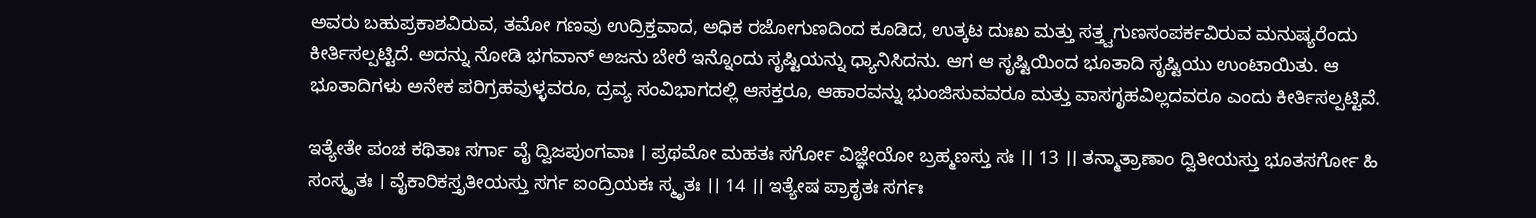ಅವರು ಬಹುಪ್ರಕಾಶವಿರುವ, ತಮೋ ಗಣವು ಉದ್ರಿಕ್ತವಾದ, ಅಧಿಕ ರಜೋಗುಣದಿಂದ ಕೂಡಿದ, ಉತ್ಕಟ ದುಃಖ ಮತ್ತು ಸತ್ತ್ವಗುಣಸಂಪರ್ಕವಿರುವ ಮನುಷ್ಯರೆಂದು ಕೀರ್ತಿಸಲ್ಪಟ್ಟಿದೆ. ಅದನ್ನು ನೋಡಿ ಭಗವಾನ್ ಅಜನು ಬೇರೆ ಇನ್ನೊಂದು ಸೃಷ್ಟಿಯನ್ನು ಧ್ಯಾನಿಸಿದನು. ಆಗ ಆ ಸೃಷ್ಟಿಯಿಂದ ಭೂತಾದಿ ಸೃಷ್ಟಿಯು ಉಂಟಾಯಿತು. ಆ ಭೂತಾದಿಗಳು ಅನೇಕ ಪರಿಗ್ರಹವುಳ್ಳವರೂ, ದ್ರವ್ಯ ಸಂವಿಭಾಗದಲ್ಲಿ ಆಸಕ್ತರೂ, ಆಹಾರವನ್ನು ಭುಂಜಿಸುವವರೂ ಮತ್ತು ವಾಸಗೃಹವಿಲ್ಲದವರೂ ಎಂದು ಕೀರ್ತಿಸಲ್ಪಟ್ಟಿವೆ.

ಇತ್ಯೇತೇ ಪಂಚ ಕಥಿತಾಃ ಸರ್ಗಾ ವೈ ದ್ವಿಜಪುಂಗವಾಃ । ಪ್ರಥಮೋ ಮಹತಃ ಸರ್ಗೋ ವಿಜ್ಞೇಯೋ ಬ್ರಹ್ಮಣಸ್ತು ಸಃ ।। 13 ।। ತನ್ಮಾತ್ರಾಣಾಂ ದ್ವಿತೀಯಸ್ತು ಭೂತಸರ್ಗೋ ಹಿ ಸಂಸ್ಮೃತಃ । ವೈಕಾರಿಕಸ್ತೃತೀಯಸ್ತು ಸರ್ಗ ಐಂದ್ರಿಯಕಃ ಸ್ಮೃತಃ ।। 14 ।। ಇತ್ಯೇಷ ಪ್ರಾಕೃತಃ ಸರ್ಗಃ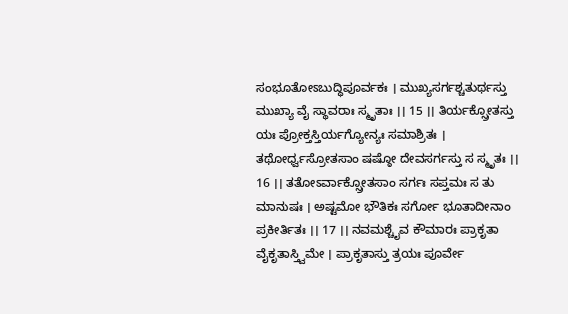ಸಂಭೂತೋಽಬುದ್ಧಿಪೂರ್ವಕಃ । ಮುಖ್ಯಸರ್ಗಶ್ಚತುರ್ಥಸ್ತು ಮುಖ್ಯಾ ವೈ ಸ್ಥಾವರಾಃ ಸ್ಮೃತಾಃ ।। 15 ।। ತಿರ್ಯಕ್ಸ್ರೋತಸ್ತು ಯಃ ಪ್ರೋಕ್ತಸ್ತಿರ್ಯಗ್ಯೋನ್ಯಃ ಸಮಾಶ್ರಿತಃ । ತಥೋರ್ಧ್ವಸ್ರೋತಸಾಂ ಷಷ್ಠೋ ದೇವಸರ್ಗಸ್ತು ಸ ಸ್ಮೃತಃ ।। 16 ।। ತತೋಽರ್ವಾಕ್ಸ್ರೋತಸಾಂ ಸರ್ಗಃ ಸಪ್ತಮಃ ಸ ತು ಮಾನುಷಃ । ಅಷ್ಟಮೋ ಭೌತಿಕಃ ಸರ್ಗೋ ಭೂತಾದೀನಾಂ ಪ್ರಕೀರ್ತಿತಃ ।। 17 ।। ನವಮಶ್ಚೈವ ಕೌಮಾರಃ ಪ್ರಾಕೃತಾ ವೈಕೃತಾಸ್ತ್ವಿಮೇ । ಪ್ರಾಕೃತಾಸ್ತು ತ್ರಯಃ ಪೂರ್ವೇ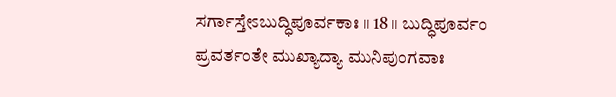ಸರ್ಗಾಸ್ತೇಽಬುದ್ಧಿಪೂರ್ವಕಾಃ ।। 18 ।। ಬುದ್ಧಿಪೂರ್ವಂ ಪ್ರವರ್ತಂತೇ ಮುಖ್ಯಾದ್ಯಾ ಮುನಿಪುಂಗವಾಃ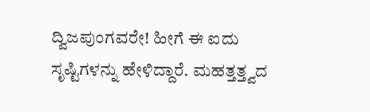ದ್ವಿಜಪುಂಗವರೇ! ಹೀಗೆ ಈ ಐದು ಸೃಷ್ಟಿಗಳನ್ನು ಹೇಳಿದ್ದಾರೆ. ಮಹತ್ತತ್ತ್ವದ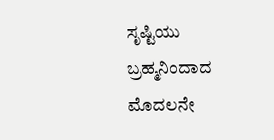ಸೃಷ್ಟಿಯು ಬ್ರಹ್ಮನಿಂದಾದ ಮೊದಲನೇ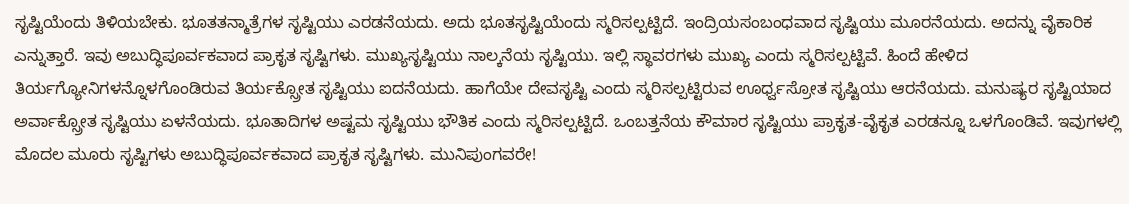ಸೃಷ್ಟಿಯೆಂದು ತಿಳಿಯಬೇಕು. ಭೂತತನ್ಮಾತ್ರೆಗಳ ಸೃಷ್ಟಿಯು ಎರಡನೆಯದು. ಅದು ಭೂತಸೃಷ್ಟಿಯೆಂದು ಸ್ಮರಿಸಲ್ಪಟ್ಟಿದೆ. ಇಂದ್ರಿಯಸಂಬಂಧವಾದ ಸೃಷ್ಟಿಯು ಮೂರನೆಯದು. ಅದನ್ನು ವೈಕಾರಿಕ ಎನ್ನುತ್ತಾರೆ. ಇವು ಅಬುದ್ಧಿಪೂರ್ವಕವಾದ ಪ್ರಾಕೃತ ಸೃಷ್ಟಿಗಳು. ಮುಖ್ಯಸೃಷ್ಟಿಯು ನಾಲ್ಕನೆಯ ಸೃಷ್ಟಿಯು. ಇಲ್ಲಿ ಸ್ಥಾವರಗಳು ಮುಖ್ಯ ಎಂದು ಸ್ಮರಿಸಲ್ಪಟ್ಟಿವೆ. ಹಿಂದೆ ಹೇಳಿದ ತಿರ್ಯಗ್ಯೋನಿಗಳನ್ನೊಳಗೊಂಡಿರುವ ತಿರ್ಯಕ್ಸ್ರೋತ ಸೃಷ್ಟಿಯು ಐದನೆಯದು. ಹಾಗೆಯೇ ದೇವಸೃಷ್ಟಿ ಎಂದು ಸ್ಮರಿಸಲ್ಪಟ್ಟಿರುವ ಊರ್ಧ್ವಸ್ರೋತ ಸೃಷ್ಟಿಯು ಆರನೆಯದು. ಮನುಷ್ಯರ ಸೃಷ್ಟಿಯಾದ ಅರ್ವಾಕ್ಸ್ರೋತ ಸೃಷ್ಟಿಯು ಏಳನೆಯದು. ಭೂತಾದಿಗಳ ಅಷ್ಟಮ ಸೃಷ್ಟಿಯು ಭೌತಿಕ ಎಂದು ಸ್ಮರಿಸಲ್ಪಟ್ಟಿದೆ. ಒಂಬತ್ತನೆಯ ಕೌಮಾರ ಸೃಷ್ಟಿಯು ಪ್ರಾಕೃತ-ವೈಕೃತ ಎರಡನ್ನೂ ಒಳಗೊಂಡಿವೆ. ಇವುಗಳಲ್ಲಿ ಮೊದಲ ಮೂರು ಸೃಷ್ಟಿಗಳು ಅಬುದ್ಧಿಪೂರ್ವಕವಾದ ಪ್ರಾಕೃತ ಸೃಷ್ಟಿಗಳು. ಮುನಿಪುಂಗವರೇ!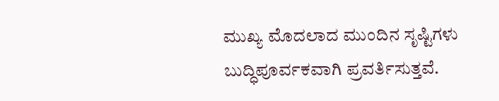ಮುಖ್ಯ ಮೊದಲಾದ ಮುಂದಿನ ಸೃಷ್ಟಿಗಳು ಬುದ್ಧಿಪೂರ್ವಕವಾಗಿ ಪ್ರವರ್ತಿಸುತ್ತವೆ.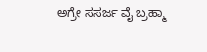ಅಗ್ರೇ ಸಸರ್ಜ ವೈ ಬ್ರಹ್ಮಾ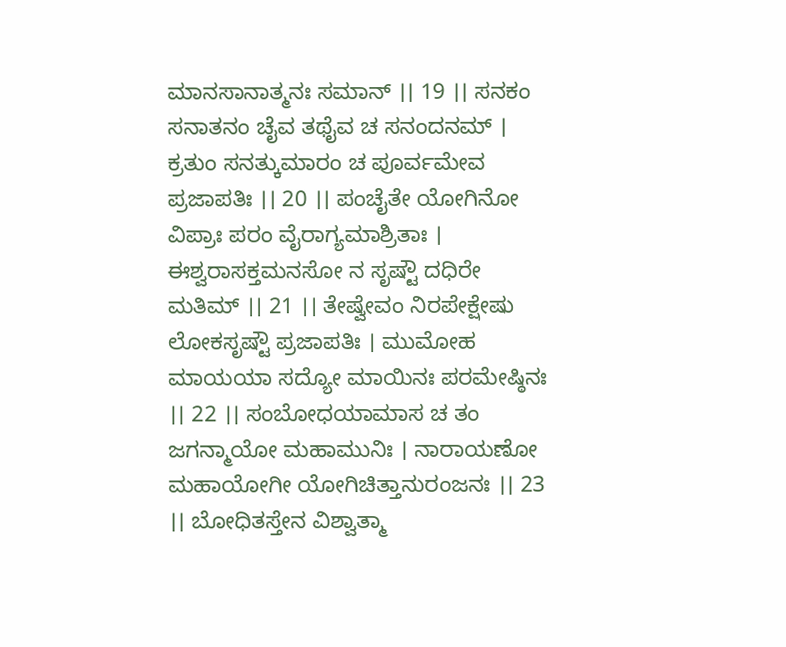ಮಾನಸಾನಾತ್ಮನಃ ಸಮಾನ್ ।। 19 ।। ಸನಕಂ ಸನಾತನಂ ಚೈವ ತಥೈವ ಚ ಸನಂದನಮ್ । ಕ್ರತುಂ ಸನತ್ಕುಮಾರಂ ಚ ಪೂರ್ವಮೇವ ಪ್ರಜಾಪತಿಃ ।। 20 ।। ಪಂಚೈತೇ ಯೋಗಿನೋ ವಿಪ್ರಾಃ ಪರಂ ವೈರಾಗ್ಯಮಾಶ್ರಿತಾಃ । ಈಶ್ವರಾಸಕ್ತಮನಸೋ ನ ಸೃಷ್ಟೌ ದಧಿರೇ ಮತಿಮ್ ।। 21 ।। ತೇಷ್ವೇವಂ ನಿರಪೇಕ್ಷೇಷು ಲೋಕಸೃಷ್ಟೌ ಪ್ರಜಾಪತಿಃ । ಮುಮೋಹ ಮಾಯಯಾ ಸದ್ಯೋ ಮಾಯಿನಃ ಪರಮೇಷ್ಠಿನಃ ।। 22 ।। ಸಂಬೋಧಯಾಮಾಸ ಚ ತಂ ಜಗನ್ಮಾಯೋ ಮಹಾಮುನಿಃ । ನಾರಾಯಣೋ ಮಹಾಯೋಗೀ ಯೋಗಿಚಿತ್ತಾನುರಂಜನಃ ।। 23 ।। ಬೋಧಿತಸ್ತೇನ ವಿಶ್ವಾತ್ಮಾ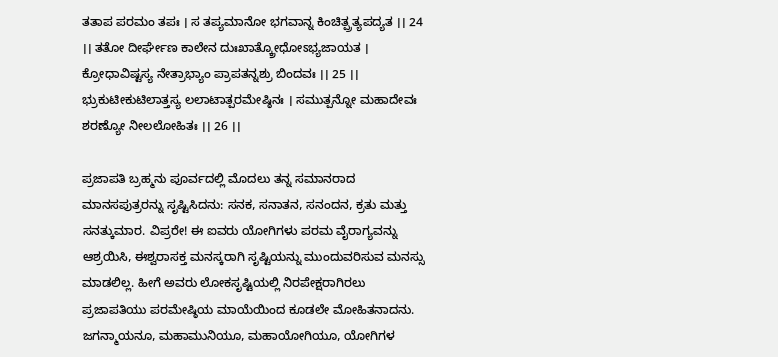ತತಾಪ ಪರಮಂ ತಪಃ । ಸ ತಪ್ಯಮಾನೋ ಭಗವಾನ್ನ ಕಿಂಚಿತ್ಪ್ರತ್ಯಪದ್ಯತ ।। 24 ।। ತತೋ ದೀರ್ಘೇಣ ಕಾಲೇನ ದುಃಖಾತ್ಕ್ರೋಧೋಽಭ್ಯಜಾಯತ । ಕ್ರೋಧಾವಿಷ್ಟಸ್ಯ ನೇತ್ರಾಭ್ಯಾಂ ಪ್ರಾಪತನ್ನಶ್ರು ಬಿಂದವಃ ।। 25 ।। ಭ್ರುಕುಟೀಕುಟಿಲಾತ್ತಸ್ಯ ಲಲಾಟಾತ್ಪರಮೇಷ್ಠಿನಃ । ಸಮುತ್ಪನ್ನೋ ಮಹಾದೇವಃ ಶರಣ್ಯೋ ನೀಲಲೋಹಿತಃ ।। 26 ।।

ಪ್ರಜಾಪತಿ ಬ್ರಹ್ಮನು ಪೂರ್ವದಲ್ಲಿ ಮೊದಲು ತನ್ನ ಸಮಾನರಾದ ಮಾನಸಪುತ್ರರನ್ನು ಸೃಷ್ಟಿಸಿದನು: ಸನಕ, ಸನಾತನ, ಸನಂದನ, ಕ್ರತು ಮತ್ತು ಸನತ್ಕುಮಾರ. ವಿಪ್ರರೇ! ಈ ಐವರು ಯೋಗಿಗಳು ಪರಮ ವೈರಾಗ್ಯವನ್ನು ಆಶ್ರಯಿಸಿ, ಈಶ್ವರಾಸಕ್ತ ಮನಸ್ಕರಾಗಿ ಸೃಷ್ಟಿಯನ್ನು ಮುಂದುವರಿಸುವ ಮನಸ್ಸು ಮಾಡಲಿಲ್ಲ. ಹೀಗೆ ಅವರು ಲೋಕಸೃಷ್ಟಿಯಲ್ಲಿ ನಿರಪೇಕ್ಷರಾಗಿರಲು ಪ್ರಜಾಪತಿಯು ಪರಮೇಷ್ಠಿಯ ಮಾಯೆಯಿಂದ ಕೂಡಲೇ ಮೋಹಿತನಾದನು. ಜಗನ್ಮಾಯನೂ, ಮಹಾಮುನಿಯೂ, ಮಹಾಯೋಗಿಯೂ, ಯೋಗಿಗಳ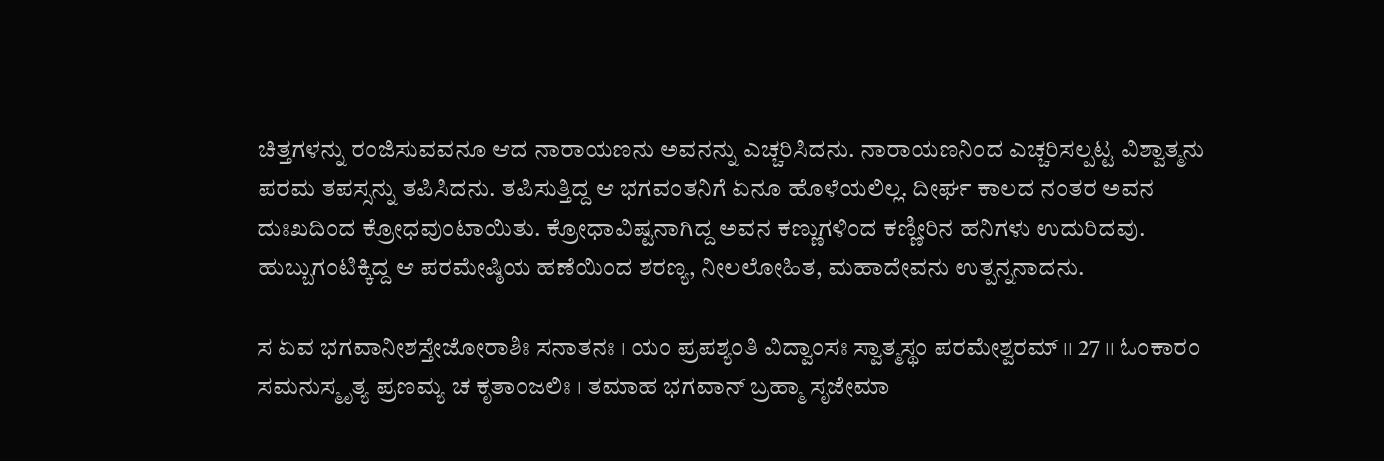ಚಿತ್ತಗಳನ್ನು ರಂಜಿಸುವವನೂ ಆದ ನಾರಾಯಣನು ಅವನನ್ನು ಎಚ್ಚರಿಸಿದನು. ನಾರಾಯಣನಿಂದ ಎಚ್ಚರಿಸಲ್ಪಟ್ಟ ವಿಶ್ವಾತ್ಮನು ಪರಮ ತಪಸ್ಸನ್ನು ತಪಿಸಿದನು. ತಪಿಸುತ್ತಿದ್ದ ಆ ಭಗವಂತನಿಗೆ ಏನೂ ಹೊಳೆಯಲಿಲ್ಲ. ದೀರ್ಘ ಕಾಲದ ನಂತರ ಅವನ ದುಃಖದಿಂದ ಕ್ರೋಧವುಂಟಾಯಿತು. ಕ್ರೋಧಾವಿಷ್ಟನಾಗಿದ್ದ ಅವನ ಕಣ್ಣುಗಳಿಂದ ಕಣ್ಣೀರಿನ ಹನಿಗಳು ಉದುರಿದವು. ಹುಬ್ಬುಗಂಟಿಕ್ಕಿದ್ದ ಆ ಪರಮೇಷ್ಠಿಯ ಹಣೆಯಿಂದ ಶರಣ್ಯ, ನೀಲಲೋಹಿತ, ಮಹಾದೇವನು ಉತ್ಪನ್ನನಾದನು.

ಸ ಏವ ಭಗವಾನೀಶಸ್ತೇಜೋರಾಶಿಃ ಸನಾತನಃ । ಯಂ ಪ್ರಪಶ್ಯಂತಿ ವಿದ್ವಾಂಸಃ ಸ್ವಾತ್ಮಸ್ಥಂ ಪರಮೇಶ್ವರಮ್ ।। 27 ।। ಓಂಕಾರಂ ಸಮನುಸ್ಮೃತ್ಯ ಪ್ರಣಮ್ಯ ಚ ಕೃತಾಂಜಲಿಃ । ತಮಾಹ ಭಗವಾನ್ ಬ್ರಹ್ಮಾ ಸೃಜೇಮಾ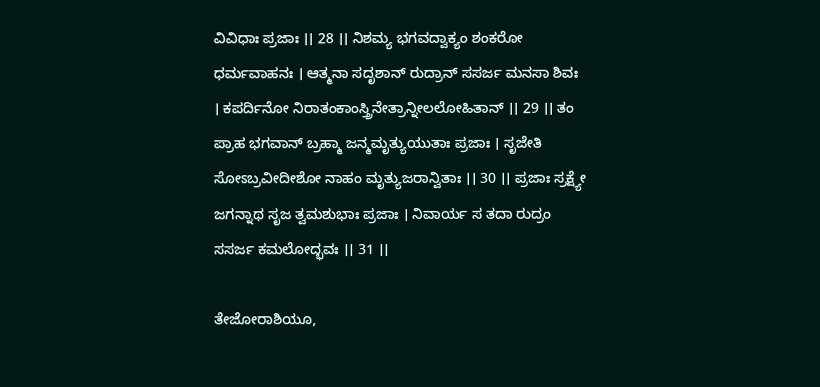ವಿವಿಧಾಃ ಪ್ರಜಾಃ ।। 28 ।। ನಿಶಮ್ಯ ಭಗವದ್ವಾಕ್ಯಂ ಶಂಕರೋ ಧರ್ಮವಾಹನಃ । ಆತ್ಮನಾ ಸದೃಶಾನ್ ರುದ್ರಾನ್ ಸಸರ್ಜ ಮನಸಾ ಶಿವಃ । ಕಪರ್ದಿನೋ ನಿರಾತಂಕಾಂಸ್ತ್ರಿನೇತ್ರಾನ್ನೀಲಲೋಹಿತಾನ್ ।। 29 ।। ತಂ ಪ್ರಾಹ ಭಗವಾನ್ ಬ್ರಹ್ಮಾ ಜನ್ಮಮೃತ್ಯುಯುತಾಃ ಪ್ರಜಾಃ । ಸೃಜೇತಿ ಸೋಽಬ್ರವೀದೀಶೋ ನಾಹಂ ಮೃತ್ಯುಜರಾನ್ವಿತಾಃ ।। 30 ।। ಪ್ರಜಾಃ ಸ್ರಕ್ಷ್ಯೇ ಜಗನ್ನಾಥ ಸೃಜ ತ್ವಮಶುಭಾಃ ಪ್ರಜಾಃ । ನಿವಾರ್ಯ ಸ ತದಾ ರುದ್ರಂ ಸಸರ್ಜ ಕಮಲೋದ್ಭವಃ ।। 31 ।।

ತೇಜೋರಾಶಿಯೂ,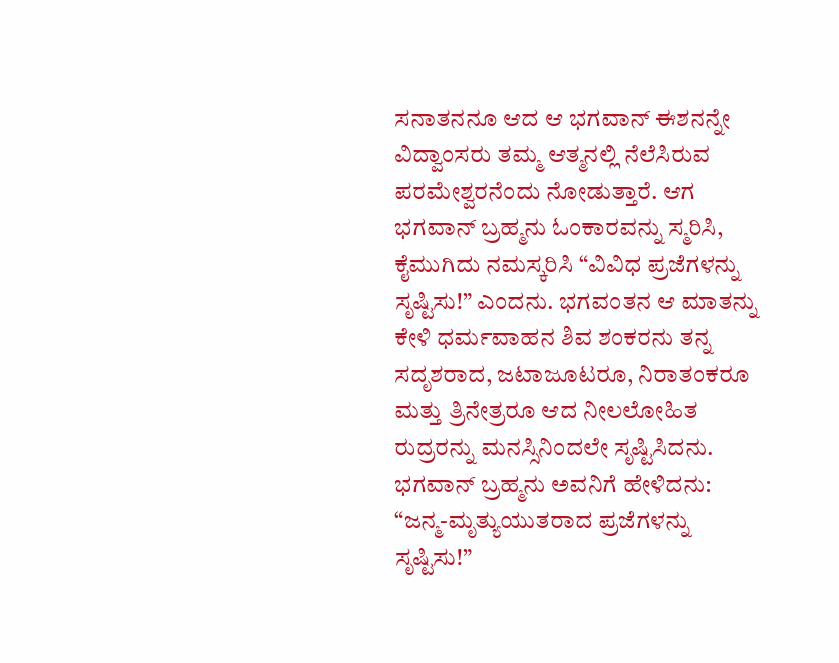ಸನಾತನನೂ ಆದ ಆ ಭಗವಾನ್ ಈಶನನ್ನೇ ವಿದ್ವಾಂಸರು ತಮ್ಮ ಆತ್ಮನಲ್ಲಿ ನೆಲೆಸಿರುವ ಪರಮೇಶ್ವರನೆಂದು ನೋಡುತ್ತಾರೆ. ಆಗ ಭಗವಾನ್ ಬ್ರಹ್ಮನು ಓಂಕಾರವನ್ನು ಸ್ಮರಿಸಿ, ಕೈಮುಗಿದು ನಮಸ್ಕರಿಸಿ “ವಿವಿಧ ಪ್ರಜೆಗಳನ್ನು ಸೃಷ್ಟಿಸು!” ಎಂದನು. ಭಗವಂತನ ಆ ಮಾತನ್ನು ಕೇಳಿ ಧರ್ಮವಾಹನ ಶಿವ ಶಂಕರನು ತನ್ನ ಸದೃಶರಾದ, ಜಟಾಜೂಟರೂ, ನಿರಾತಂಕರೂ ಮತ್ತು ತ್ರಿನೇತ್ರರೂ ಆದ ನೀಲಲೋಹಿತ ರುದ್ರರನ್ನು ಮನಸ್ಸಿನಿಂದಲೇ ಸೃಷ್ಟಿಸಿದನು. ಭಗವಾನ್ ಬ್ರಹ್ಮನು ಅವನಿಗೆ ಹೇಳಿದನು: “ಜನ್ಮ-ಮೃತ್ಯುಯುತರಾದ ಪ್ರಜೆಗಳನ್ನು ಸೃಷ್ಟಿಸು!”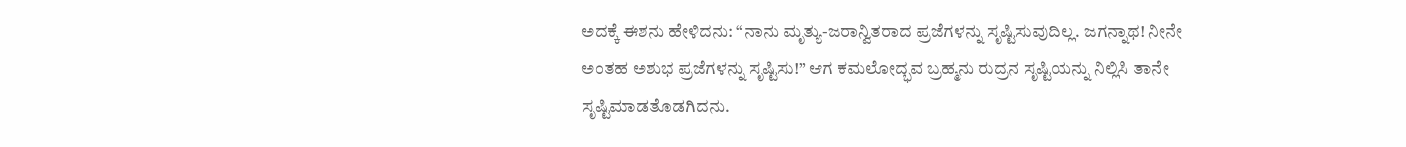ಅದಕ್ಕೆ ಈಶನು ಹೇಳಿದನು: “ನಾನು ಮೃತ್ಯು-ಜರಾನ್ವಿತರಾದ ಪ್ರಜೆಗಳನ್ನು ಸೃಷ್ಟಿಸುವುದಿಲ್ಲ. ಜಗನ್ನಾಥ! ನೀನೇ ಅಂತಹ ಅಶುಭ ಪ್ರಜೆಗಳನ್ನು ಸೃಷ್ಟಿಸು!” ಆಗ ಕಮಲೋದ್ಭವ ಬ್ರಹ್ಮನು ರುದ್ರನ ಸೃಷ್ಟಿಯನ್ನು ನಿಲ್ಲಿಸಿ ತಾನೇ ಸೃಷ್ಟಿಮಾಡತೊಡಗಿದನು.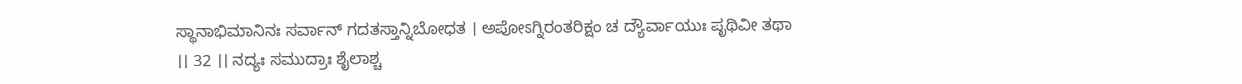ಸ್ಥಾನಾಭಿಮಾನಿನಃ ಸರ್ವಾನ್ ಗದತಸ್ತಾನ್ನಿಬೋಧತ । ಅಪೋಽಗ್ನಿರಂತರಿಕ್ಷಂ ಚ ದ್ಯೌರ್ವಾಯುಃ ಪೃಥಿವೀ ತಥಾ ।। 32 ।। ನದ್ಯಃ ಸಮುದ್ರಾಃ ಶೈಲಾಶ್ಚ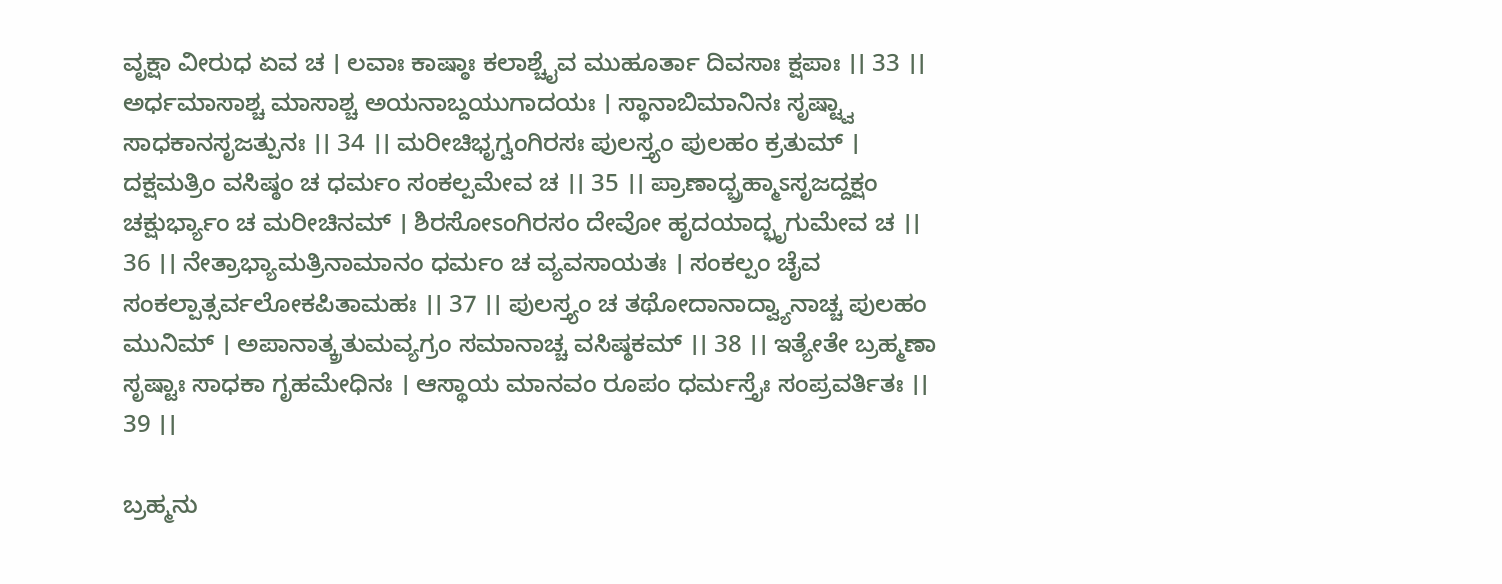ವೃಕ್ಷಾ ವೀರುಧ ಏವ ಚ । ಲವಾಃ ಕಾಷ್ಠಾಃ ಕಲಾಶ್ಚೈವ ಮುಹೂರ್ತಾ ದಿವಸಾಃ ಕ್ಷಪಾಃ ।। 33 ।। ಅರ್ಧಮಾಸಾಶ್ಚ ಮಾಸಾಶ್ಚ ಅಯನಾಬ್ದಯುಗಾದಯಃ । ಸ್ಥಾನಾಬಿಮಾನಿನಃ ಸೃಷ್ಟ್ವಾ ಸಾಧಕಾನಸೃಜತ್ಪುನಃ ।। 34 ।। ಮರೀಚಿಭೃಗ್ವಂಗಿರಸಃ ಪುಲಸ್ತ್ಯಂ ಪುಲಹಂ ಕ್ರತುಮ್ । ದಕ್ಷಮತ್ರಿಂ ವಸಿಷ್ಠಂ ಚ ಧರ್ಮಂ ಸಂಕಲ್ಪಮೇವ ಚ ।। 35 ।। ಪ್ರಾಣಾದ್ಬ್ರಹ್ಮಾಽಸೃಜದ್ದಕ್ಷಂ ಚಕ್ಷುರ್ಭ್ಯಾಂ ಚ ಮರೀಚಿನಮ್ । ಶಿರಸೋಽಂಗಿರಸಂ ದೇವೋ ಹೃದಯಾದ್ಭೃಗುಮೇವ ಚ ।। 36 ।। ನೇತ್ರಾಭ್ಯಾಮತ್ರಿನಾಮಾನಂ ಧರ್ಮಂ ಚ ವ್ಯವಸಾಯತಃ । ಸಂಕಲ್ಪಂ ಚೈವ ಸಂಕಲ್ಪಾತ್ಸರ್ವಲೋಕಪಿತಾಮಹಃ ।। 37 ।। ಪುಲಸ್ತ್ಯಂ ಚ ತಥೋದಾನಾದ್ವ್ಯಾನಾಚ್ಚ ಪುಲಹಂ ಮುನಿಮ್ । ಅಪಾನಾತ್ಕ್ರತುಮವ್ಯಗ್ರಂ ಸಮಾನಾಚ್ಚ ವಸಿಷ್ಠಕಮ್ ।। 38 ।। ಇತ್ಯೇತೇ ಬ್ರಹ್ಮಣಾ ಸೃಷ್ಟಾಃ ಸಾಧಕಾ ಗೃಹಮೇಧಿನಃ । ಆಸ್ಥಾಯ ಮಾನವಂ ರೂಪಂ ಧರ್ಮಸ್ತೈಃ ಸಂಪ್ರವರ್ತಿತಃ ।। 39 ।।

ಬ್ರಹ್ಮನು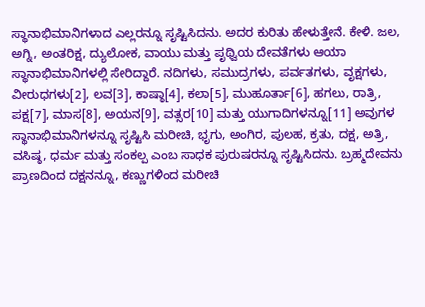ಸ್ಥಾನಾಭಿಮಾನಿಗಳಾದ ಎಲ್ಲರನ್ನೂ ಸೃಷ್ಟಿಸಿದನು. ಅದರ ಕುರಿತು ಹೇಳುತ್ತೇನೆ. ಕೇಳಿ. ಜಲ, ಅಗ್ನಿ, ಅಂತರಿಕ್ಷ, ದ್ಯುಲೋಕ, ವಾಯು ಮತ್ತು ಪೃಥ್ವಿಯ ದೇವತೆಗಳು ಆಯಾ ಸ್ಥಾನಾಭಿಮಾನಿಗಳಲ್ಲಿ ಸೇರಿದ್ದಾರೆ. ನದಿಗಳು, ಸಮುದ್ರಗಳು, ಪರ್ವತಗಳು, ವೃಕ್ಷಗಳು, ವೀರುಧಗಳು[2], ಲವ[3], ಕಾಷ್ಠಾ[4], ಕಲಾ[5], ಮುಹೂರ್ತಾ[6], ಹಗಲು, ರಾತ್ರಿ, ಪಕ್ಷ[7], ಮಾಸ[8], ಅಯನ[9], ವತ್ಸರ[10] ಮತ್ತು ಯುಗಾದಿಗಳನ್ನೂ[11] ಅವುಗಳ ಸ್ಥಾನಾಭಿಮಾನಿಗಳನ್ನೂ ಸೃಷ್ಟಿಸಿ ಮರೀಚಿ, ಭೃಗು, ಅಂಗಿರ, ಪುಲಹ, ಕ್ರತು, ದಕ್ಷ, ಅತ್ರಿ, ವಸಿಷ್ಠ, ಧರ್ಮ ಮತ್ತು ಸಂಕಲ್ಪ ಎಂಬ ಸಾಧಕ ಪುರುಷರನ್ನೂ ಸೃಷ್ಟಿಸಿದನು. ಬ್ರಹ್ಮದೇವನು ಪ್ರಾಣದಿಂದ ದಕ್ಷನನ್ನೂ, ಕಣ್ಣುಗಳಿಂದ ಮರೀಚಿ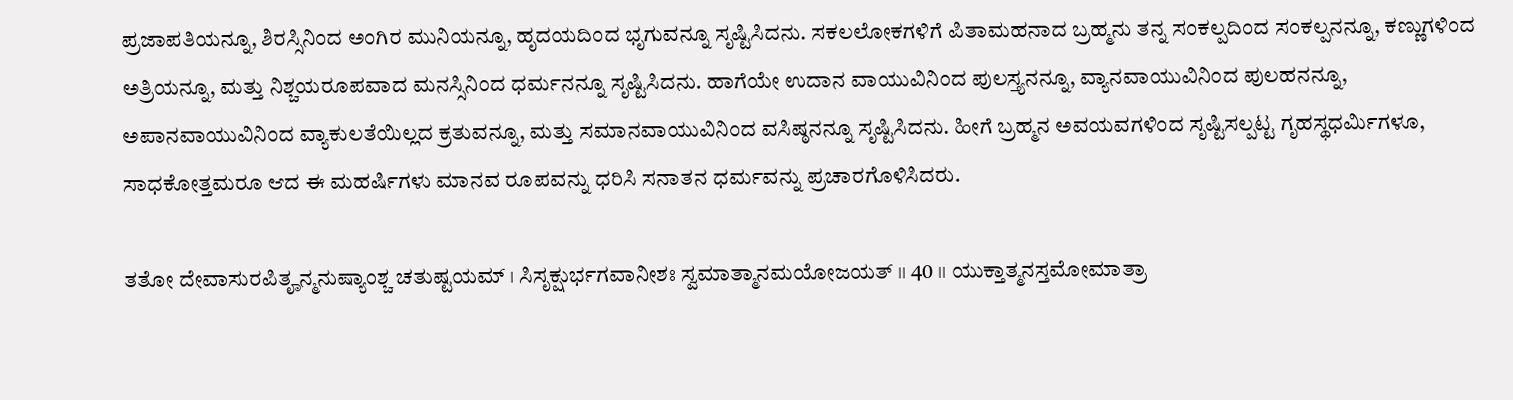ಪ್ರಜಾಪತಿಯನ್ನೂ, ಶಿರಸ್ಸಿನಿಂದ ಅಂಗಿರ ಮುನಿಯನ್ನೂ, ಹೃದಯದಿಂದ ಭೃಗುವನ್ನೂ ಸೃಷ್ಟಿಸಿದನು. ಸಕಲಲೋಕಗಳಿಗೆ ಪಿತಾಮಹನಾದ ಬ್ರಹ್ಮನು ತನ್ನ ಸಂಕಲ್ಪದಿಂದ ಸಂಕಲ್ಪನನ್ನೂ, ಕಣ್ಣುಗಳಿಂದ ಅತ್ರಿಯನ್ನೂ, ಮತ್ತು ನಿಶ್ಚಯರೂಪವಾದ ಮನಸ್ಸಿನಿಂದ ಧರ್ಮನನ್ನೂ ಸೃಷ್ಟಿಸಿದನು. ಹಾಗೆಯೇ ಉದಾನ ವಾಯುವಿನಿಂದ ಪುಲಸ್ತ್ಯನನ್ನೂ, ವ್ಯಾನವಾಯುವಿನಿಂದ ಪುಲಹನನ್ನೂ, ಅಪಾನವಾಯುವಿನಿಂದ ವ್ಯಾಕುಲತೆಯಿಲ್ಲದ ಕ್ರತುವನ್ನೂ, ಮತ್ತು ಸಮಾನವಾಯುವಿನಿಂದ ವಸಿಷ್ಠನನ್ನೂ ಸೃಷ್ಟಿಸಿದನು. ಹೀಗೆ ಬ್ರಹ್ಮನ ಅವಯವಗಳಿಂದ ಸೃಷ್ಟಿಸಲ್ಪಟ್ಟ ಗೃಹಸ್ಥಧರ್ಮಿಗಳೂ, ಸಾಧಕೋತ್ತಮರೂ ಆದ ಈ ಮಹರ್ಷಿಗಳು ಮಾನವ ರೂಪವನ್ನು ಧರಿಸಿ ಸನಾತನ ಧರ್ಮವನ್ನು ಪ್ರಚಾರಗೊಳಿಸಿದರು.

ತತೋ ದೇವಾಸುರಪಿತೄನ್ಮನುಷ್ಯಾಂಶ್ಚ ಚತುಷ್ಟಯಮ್ । ಸಿಸೃಕ್ಷುರ್ಭಗವಾನೀಶಃ ಸ್ವಮಾತ್ಮಾನಮಯೋಜಯತ್ ।। 40 ।। ಯುಕ್ತಾತ್ಮನಸ್ತಮೋಮಾತ್ರಾ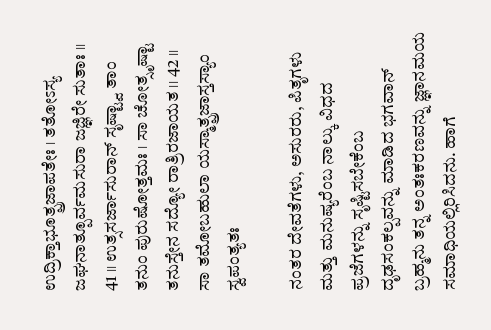ಉದ್ರಿಕ್ತಾಭೂತ್ಪ್ರಜಾಪತೇಃ । ತತೋಽಸ್ಯ ಜಘನಾತ್ಪೂರ್ವಮಸುರಾ ಜಜ್ಞಿರೇ ಸುತಾಃ ।। 41 ।। ಉತ್ಸಸರ್ಜಾಸುರಾನ್ ಸೃಷ್ಟ್ವಾ ತಾಂ ತನುಂ ಪುರುಷೋತ್ತಮಃ । ಸಾ ಚೋತ್ಸೃಷ್ಟಾ ತನುಸ್ತೇನ ಸದ್ಯೋ ರಾತ್ರಿರಜಾಯತ ।। 42 ।। ಸಾ ತಮೋಬಹುಲಾ ಯಸ್ಮಾತ್ಪ್ರಜಾಸ್ತಸ್ಯಾಂ ಸ್ವಪಂತ್ಯತಃ

ನಂತರ ದೇವತೆಗಳು, ಅಸುರರು, ಪಿತೃಗಳು ಮತ್ತು ಮನುಷ್ಯರೆಂಬ ನಾಲ್ಕು ವಿಧದ ಪ್ರಜೆಗಳನ್ನು ಸೃಷ್ಟಿಸಬೇಕೆಂಬ ದೃಢಸಂಕಲ್ಪವನ್ನು ಮಾಡಿದ ಭಗವಾನ್ ಬ್ರಹ್ಮನು ತನ್ನ ಅಂತಃಕರಣವನ್ನು ಜ್ಞಾನಮಯ ಸಮಾಧಿಯಲ್ಲಿರಿಸಿದನು. ಹಾಗೆ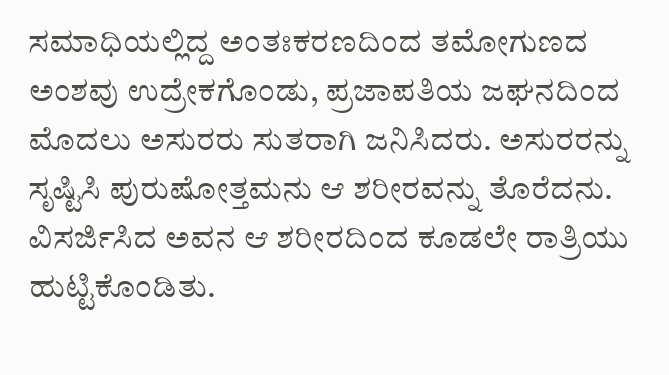ಸಮಾಧಿಯಲ್ಲಿದ್ದ ಅಂತಃಕರಣದಿಂದ ತಮೋಗುಣದ ಅಂಶವು ಉದ್ರೇಕಗೊಂಡು, ಪ್ರಜಾಪತಿಯ ಜಘನದಿಂದ ಮೊದಲು ಅಸುರರು ಸುತರಾಗಿ ಜನಿಸಿದರು. ಅಸುರರನ್ನು ಸೃಷ್ಟಿಸಿ ಪುರುಷೋತ್ತಮನು ಆ ಶರೀರವನ್ನು ತೊರೆದನು. ವಿಸರ್ಜಿಸಿದ ಅವನ ಆ ಶರೀರದಿಂದ ಕೂಡಲೇ ರಾತ್ರಿಯು ಹುಟ್ಟಿಕೊಂಡಿತು.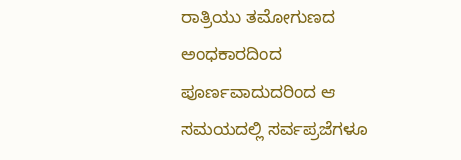ರಾತ್ರಿಯು ತಮೋಗುಣದ ಅಂಧಕಾರದಿಂದ ಪೂರ್ಣವಾದುದರಿಂದ ಆ ಸಮಯದಲ್ಲಿ ಸರ್ವಪ್ರಜೆಗಳೂ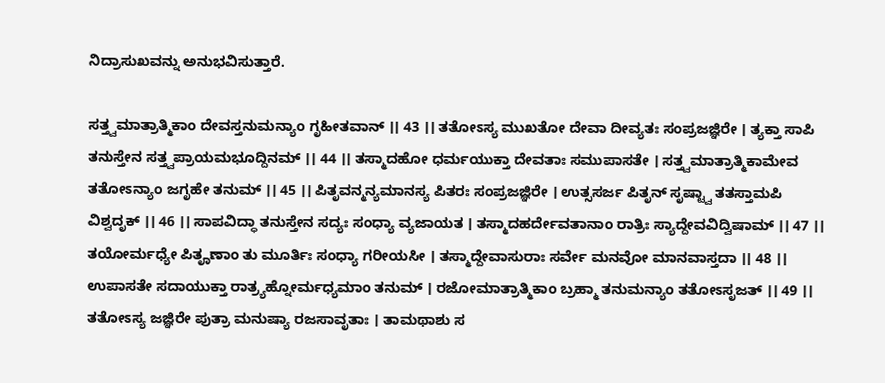ನಿದ್ರಾಸುಖವನ್ನು ಅನುಭವಿಸುತ್ತಾರೆ.

ಸತ್ತ್ವಮಾತ್ರಾತ್ಮಿಕಾಂ ದೇವಸ್ತನುಮನ್ಯಾಂ ಗೃಹೀತವಾನ್ ।। 43 ।। ತತೋಽಸ್ಯ ಮುಖತೋ ದೇವಾ ದೀವ್ಯತಃ ಸಂಪ್ರಜಜ್ಞಿರೇ । ತ್ಯಕ್ತಾ ಸಾಪಿ ತನುಸ್ತೇನ ಸತ್ತ್ವಪ್ರಾಯಮಭೂದ್ದಿನಮ್ ।। 44 ।। ತಸ್ಮಾದಹೋ ಧರ್ಮಯುಕ್ತಾ ದೇವತಾಃ ಸಮುಪಾಸತೇ । ಸತ್ತ್ವಮಾತ್ರಾತ್ಮಿಕಾಮೇವ ತತೋಽನ್ಯಾಂ ಜಗೃಹೇ ತನುಮ್ ।। 45 ।। ಪಿತೃವನ್ಮನ್ಯಮಾನಸ್ಯ ಪಿತರಃ ಸಂಪ್ರಜಜ್ಞಿರೇ । ಉತ್ಸಸರ್ಜ ಪಿತೃನ್ ಸೃಷ್ಟ್ವಾ ತತಸ್ತಾಮಪಿ ವಿಶ್ವದೃಕ್ ।। 46 ।। ಸಾಪವಿದ್ಧಾ ತನುಸ್ತೇನ ಸದ್ಯಃ ಸಂಧ್ಯಾ ವ್ಯಜಾಯತ । ತಸ್ಮಾದಹರ್ದೇವತಾನಾಂ ರಾತ್ರಿಃ ಸ್ಯಾದ್ದೇವವಿದ್ವಿಷಾಮ್ ।। 47 ।। ತಯೋರ್ಮಧ್ಯೇ ಪಿತೄಣಾಂ ತು ಮೂರ್ತಿಃ ಸಂಧ್ಯಾ ಗರೀಯಸೀ । ತಸ್ಮಾದ್ದೇವಾಸುರಾಃ ಸರ್ವೇ ಮನವೋ ಮಾನವಾಸ್ತದಾ ।। 48 ।। ಉಪಾಸತೇ ಸದಾಯುಕ್ತಾ ರಾತ್ರ್ಯಹ್ನೋರ್ಮಧ್ಯಮಾಂ ತನುಮ್ । ರಜೋಮಾತ್ರಾತ್ಮಿಕಾಂ ಬ್ರಹ್ಮಾ ತನುಮನ್ಯಾಂ ತತೋಽಸೃಜತ್ ।। 49 ।। ತತೋಽಸ್ಯ ಜಜ್ಞಿರೇ ಪುತ್ರಾ ಮನುಷ್ಯಾ ರಜಸಾವೃತಾಃ । ತಾಮಥಾಶು ಸ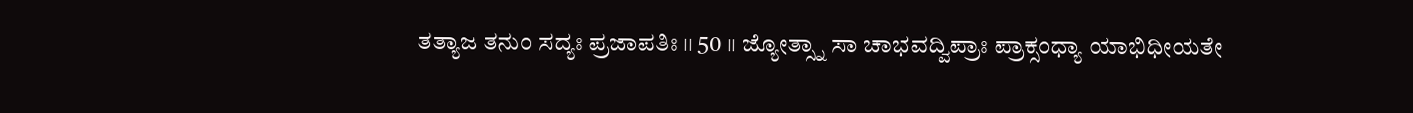ತತ್ಯಾಜ ತನುಂ ಸದ್ಯಃ ಪ್ರಜಾಪತಿಃ ।। 50 ।। ಜ್ಯೋತ್ಸ್ನಾ ಸಾ ಚಾಭವದ್ವಿಪ್ರಾಃ ಪ್ರಾಕ್ಸಂಧ್ಯಾ ಯಾಭಿಧೀಯತೇ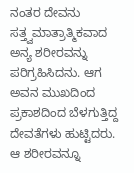ನಂತರ ದೇವನು ಸತ್ತ್ವಮಾತ್ರಾತ್ಮಿಕವಾದ ಅನ್ಯ ಶರೀರವನ್ನು ಪರಿಗ್ರಹಿಸಿದನು. ಆಗ ಅವನ ಮುಖದಿಂದ ಪ್ರಕಾಶದಿಂದ ಬೆಳಗುತ್ತಿದ್ದ ದೇವತೆಗಳು ಹುಟ್ಟಿದರು. ಆ ಶರೀರವನ್ನೂ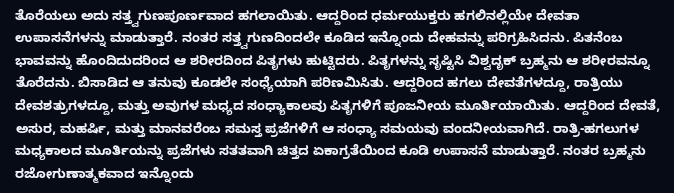ತೊರೆಯಲು ಅದು ಸತ್ತ್ವಗುಣಪೂರ್ಣವಾದ ಹಗಲಾಯಿತು. ಆದ್ದರಿಂದ ಧರ್ಮಯುಕ್ತರು ಹಗಲಿನಲ್ಲಿಯೇ ದೇವತಾ ಉಪಾಸನೆಗಳನ್ನು ಮಾಡುತ್ತಾರೆ. ನಂತರ ಸತ್ತ್ವಗುಣದಿಂದಲೇ ಕೂಡಿದ ಇನ್ನೊಂದು ದೇಹವನ್ನು ಪರಿಗ್ರಹಿಸಿದನು. ಪಿತನೆಂಬ ಭಾವವನ್ನು ಹೊಂದಿದುದರಿಂದ ಆ ಶರೀರದಿಂದ ಪಿತೃಗಳು ಹುಟ್ಟಿದರು. ಪಿತೃಗಳನ್ನು ಸೃಷ್ಟಿಸಿ ವಿಶ್ವದೃಕ್ ಬ್ರಹ್ಮನು ಆ ಶರೀರವನ್ನೂ ತೊರೆದನು. ಬಿಸಾಡಿದ ಆ ತನುವು ಕೂಡಲೇ ಸಂಧ್ಯೆಯಾಗಿ ಪರಿಣಮಿಸಿತು. ಆದ್ದರಿಂದ ಹಗಲು ದೇವತೆಗಳದ್ದೂ, ರಾತ್ರಿಯು ದೇವಶತ್ರುಗಳದ್ದೂ, ಮತ್ತು ಅವುಗಳ ಮಧ್ಯದ ಸಂಧ್ಯಾಕಾಲವು ಪಿತೃಗಳಿಗೆ ಪೂಜನೀಯ ಮೂರ್ತಿಯಾಯಿತು. ಆದ್ದರಿಂದ ದೇವತೆ, ಅಸುರ, ಮಹರ್ಷಿ, ಮತ್ತು ಮಾನವರೆಂಬ ಸಮಸ್ತ ಪ್ರಜೆಗಳಿಗೆ ಆ ಸಂಧ್ಯಾ ಸಮಯವು ವಂದನೀಯವಾಗಿದೆ. ರಾತ್ರಿ-ಹಗಲುಗಳ ಮಧ್ಯಕಾಲದ ಮೂರ್ತಿಯನ್ನು ಪ್ರಜೆಗಳು ಸತತವಾಗಿ ಚಿತ್ತದ ಏಕಾಗ್ರತೆಯಿಂದ ಕೂಡಿ ಉಪಾಸನೆ ಮಾಡುತ್ತಾರೆ. ನಂತರ ಬ್ರಹ್ಮನು ರಜೋಗುಣಾತ್ಮಕವಾದ ಇನ್ನೊಂದು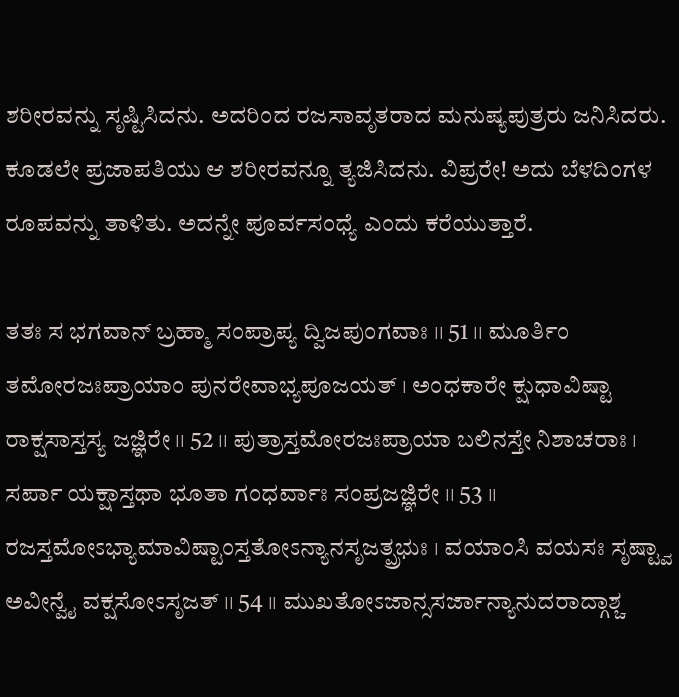ಶರೀರವನ್ನು ಸೃಷ್ಟಿಸಿದನು. ಅದರಿಂದ ರಜಸಾವೃತರಾದ ಮನುಷ್ಯಪುತ್ರರು ಜನಿಸಿದರು. ಕೂಡಲೇ ಪ್ರಜಾಪತಿಯು ಆ ಶರೀರವನ್ನೂ ತ್ಯಜಿಸಿದನು. ವಿಪ್ರರೇ! ಅದು ಬೆಳದಿಂಗಳ ರೂಪವನ್ನು ತಾಳಿತು. ಅದನ್ನೇ ಪೂರ್ವಸಂಧ್ಯೆ ಎಂದು ಕರೆಯುತ್ತಾರೆ.

ತತಃ ಸ ಭಗವಾನ್ ಬ್ರಹ್ಮಾ ಸಂಪ್ರಾಪ್ಯ ದ್ವಿಜಪುಂಗವಾಃ ।। 51 ।। ಮೂರ್ತಿಂ ತಮೋರಜಃಪ್ರಾಯಾಂ ಪುನರೇವಾಭ್ಯಪೂಜಯತ್ । ಅಂಧಕಾರೇ ಕ್ಷುಧಾವಿಷ್ಟಾ ರಾಕ್ಷಸಾಸ್ತಸ್ಯ ಜಜ್ಞಿರೇ ।। 52 ।। ಪುತ್ರಾಸ್ತಮೋರಜಃಪ್ರಾಯಾ ಬಲಿನಸ್ತೇ ನಿಶಾಚರಾಃ । ಸರ್ಪಾ ಯಕ್ಷಾಸ್ತಥಾ ಭೂತಾ ಗಂಧರ್ವಾಃ ಸಂಪ್ರಜಜ್ಞಿರೇ ।। 53 ।। ರಜಸ್ತಮೋಽಭ್ಯಾಮಾವಿಷ್ಟಾಂಸ್ತತೋಽನ್ಯಾನಸೃಜತ್ಪ್ರಭುಃ । ವಯಾಂಸಿ ವಯಸಃ ಸೃಷ್ಟ್ವಾ ಅವೀನ್ವೈ ವಕ್ಷಸೋಽಸೃಜತ್ ।। 54 ।। ಮುಖತೋಽಜಾನ್ಸಸರ್ಜಾನ್ಯಾನುದರಾದ್ಗಾಶ್ಚ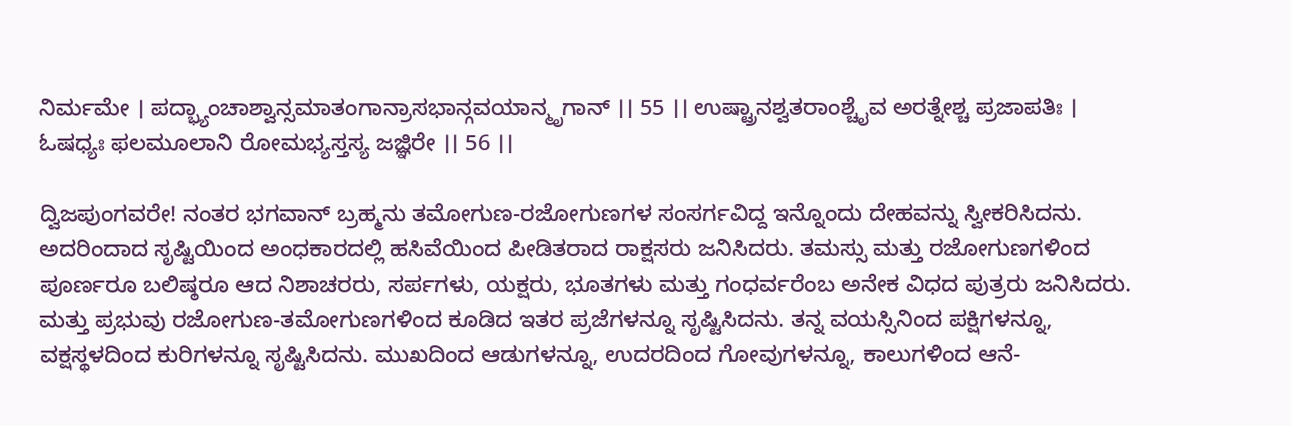ನಿರ್ಮಮೇ । ಪದ್ಭ್ಯಾಂಚಾಶ್ವಾನ್ಸಮಾತಂಗಾನ್ರಾಸಭಾನ್ಗವಯಾನ್ಮೃಗಾನ್ ।। 55 ।। ಉಷ್ಟ್ರಾನಶ್ವತರಾಂಶ್ಚೈವ ಅರತ್ನೇಶ್ಚ ಪ್ರಜಾಪತಿಃ । ಓಷಧ್ಯಃ ಫಲಮೂಲಾನಿ ರೋಮಭ್ಯಸ್ತಸ್ಯ ಜಜ್ಞಿರೇ ।। 56 ।।

ದ್ವಿಜಪುಂಗವರೇ! ನಂತರ ಭಗವಾನ್ ಬ್ರಹ್ಮನು ತಮೋಗುಣ-ರಜೋಗುಣಗಳ ಸಂಸರ್ಗವಿದ್ದ ಇನ್ನೊಂದು ದೇಹವನ್ನು ಸ್ವೀಕರಿಸಿದನು. ಅದರಿಂದಾದ ಸೃಷ್ಟಿಯಿಂದ ಅಂಧಕಾರದಲ್ಲಿ ಹಸಿವೆಯಿಂದ ಪೀಡಿತರಾದ ರಾಕ್ಷಸರು ಜನಿಸಿದರು. ತಮಸ್ಸು ಮತ್ತು ರಜೋಗುಣಗಳಿಂದ ಪೂರ್ಣರೂ ಬಲಿಷ್ಠರೂ ಆದ ನಿಶಾಚರರು, ಸರ್ಪಗಳು, ಯಕ್ಷರು, ಭೂತಗಳು ಮತ್ತು ಗಂಧರ್ವರೆಂಬ ಅನೇಕ ವಿಧದ ಪುತ್ರರು ಜನಿಸಿದರು. ಮತ್ತು ಪ್ರಭುವು ರಜೋಗುಣ-ತಮೋಗುಣಗಳಿಂದ ಕೂಡಿದ ಇತರ ಪ್ರಜೆಗಳನ್ನೂ ಸೃಷ್ಟಿಸಿದನು. ತನ್ನ ವಯಸ್ಸಿನಿಂದ ಪಕ್ಷಿಗಳನ್ನೂ, ವಕ್ಷಸ್ಥಳದಿಂದ ಕುರಿಗಳನ್ನೂ ಸೃಷ್ಟಿಸಿದನು. ಮುಖದಿಂದ ಆಡುಗಳನ್ನೂ, ಉದರದಿಂದ ಗೋವುಗಳನ್ನೂ, ಕಾಲುಗಳಿಂದ ಆನೆ-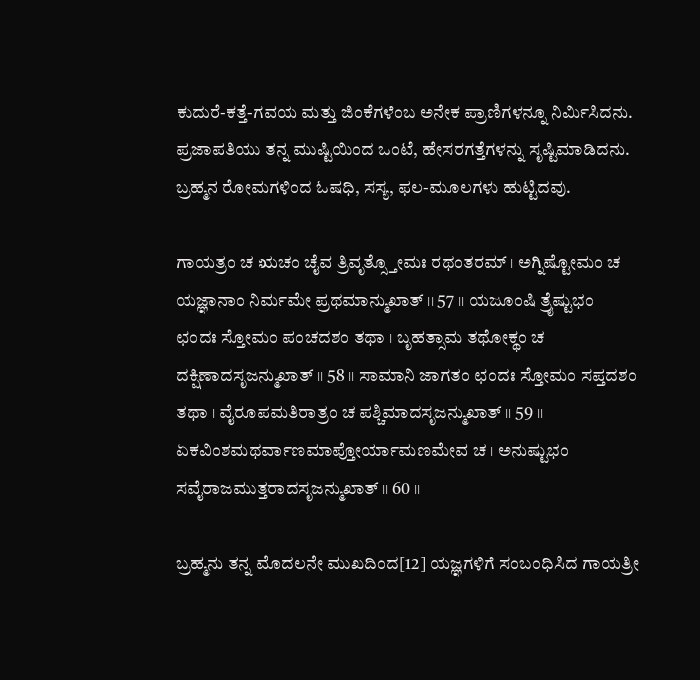ಕುದುರೆ-ಕತ್ತೆ-ಗವಯ ಮತ್ತು ಜಿಂಕೆಗಳೆಂಬ ಅನೇಕ ಪ್ರಾಣಿಗಳನ್ನೂ ನಿರ್ಮಿಸಿದನು. ಪ್ರಜಾಪತಿಯು ತನ್ನ ಮುಷ್ಟಿಯಿಂದ ಒಂಟೆ, ಹೇಸರಗತ್ತೆಗಳನ್ನು ಸೃಷ್ಟಿಮಾಡಿದನು. ಬ್ರಹ್ಮನ ರೋಮಗಳಿಂದ ಓಷಧಿ, ಸಸ್ಯ, ಫಲ-ಮೂಲಗಳು ಹುಟ್ಟಿದವು.

ಗಾಯತ್ರಂ ಚ ಋಚಂ ಚೈವ ತ್ರಿವೃತ್ಸ್ತೋಮಃ ರಥಂತರಮ್ । ಅಗ್ನಿಷ್ಟೋಮಂ ಚ ಯಜ್ಞಾನಾಂ ನಿರ್ಮಮೇ ಪ್ರಥಮಾನ್ಮುಖಾತ್ ।। 57 ।। ಯಜೂಂಷಿ ತ್ರೈಷ್ಟುಭಂ ಛಂದಃ ಸ್ತೋಮಂ ಪಂಚದಶಂ ತಥಾ । ಬೃಹತ್ಸಾಮ ತಥೋಕ್ಥಂ ಚ ದಕ್ಷಿಣಾದಸೃಜನ್ಮುಖಾತ್ ।। 58 ।। ಸಾಮಾನಿ ಜಾಗತಂ ಛಂದಃ ಸ್ತೋಮಂ ಸಪ್ತದಶಂ ತಥಾ । ವೈರೂಪಮತಿರಾತ್ರಂ ಚ ಪಶ್ಚಿಮಾದಸೃಜನ್ಮುಖಾತ್ ।। 59 ।। ಏಕವಿಂಶಮಥರ್ವಾಣಮಾಪ್ತೋರ್ಯಾಮಣಮೇವ ಚ । ಅನುಷ್ಟುಭಂ ಸವೈರಾಜಮುತ್ತರಾದಸೃಜನ್ಮುಖಾತ್ ।। 60 ।।

ಬ್ರಹ್ಮನು ತನ್ನ ಮೊದಲನೇ ಮುಖದಿಂದ[12] ಯಜ್ಞಗಳಿಗೆ ಸಂಬಂಧಿಸಿದ ಗಾಯತ್ರೀ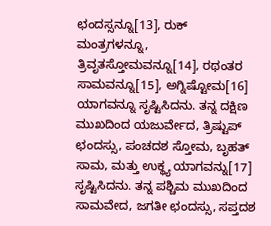ಛಂದಸ್ಸನ್ನೂ[13], ರುಕ್ ಮಂತ್ರಗಳನ್ನೂ, ತ್ರಿವೃತಸ್ತೋಮವನ್ನೂ[14], ರಥಂತರ ಸಾಮವನ್ನೂ[15], ಅಗ್ನಿಷ್ಟೋಮ[16] ಯಾಗವನ್ನೂ ಸೃಷ್ಟಿಸಿದನು. ತನ್ನ ದಕ್ಷಿಣ ಮುಖದಿಂದ ಯಜುರ್ವೇದ, ತ್ರಿಷ್ಟುಪ್ ಛಂದಸ್ಸು, ಪಂಚದಶ ಸ್ತೋಮ, ಬೃಹತ್ ಸಾಮ, ಮತ್ತು ಉಕ್ಥ್ಯ ಯಾಗವನ್ನು[17] ಸೃಷ್ಟಿಸಿದನು. ತನ್ನ ಪಶ್ಚಿಮ ಮುಖದಿಂದ ಸಾಮವೇದ, ಜಗತೀ ಛಂದಸ್ಸು, ಸಪ್ತದಶ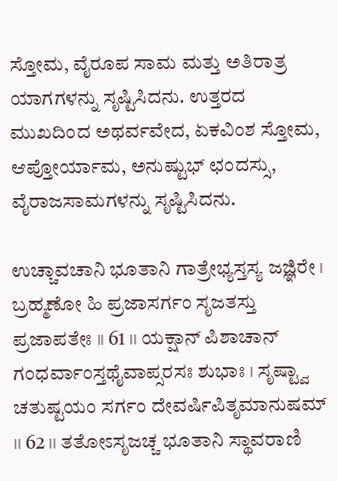ಸ್ತೋಮ, ವೈರೂಪ ಸಾಮ ಮತ್ತು ಅತಿರಾತ್ರ ಯಾಗಗಳನ್ನು ಸೃಷ್ಟಿಸಿದನು. ಉತ್ತರದ ಮುಖದಿಂದ ಅಥರ್ವವೇದ, ಏಕವಿಂಶ ಸ್ತೋಮ, ಆಪ್ತೋರ್ಯಾಮ, ಅನುಷ್ಟುಭ್ ಛಂದಸ್ಸು, ವೈರಾಜಸಾಮಗಳನ್ನು ಸೃಷ್ಟಿಸಿದನು.

ಉಚ್ಚಾವಚಾನಿ ಭೂತಾನಿ ಗಾತ್ರೇಭ್ಯಸ್ತಸ್ಯ ಜಜ್ಞಿರೇ । ಬ್ರಹ್ಮಣೋ ಹಿ ಪ್ರಜಾಸರ್ಗಂ ಸೃಜತಸ್ತು ಪ್ರಜಾಪತೇಃ ।। 61 ।। ಯಕ್ಷಾನ್ ಪಿಶಾಚಾನ್ ಗಂಧರ್ವಾಂಸ್ತಥೈವಾಪ್ಸರಸಃ ಶುಭಾಃ । ಸೃಷ್ಟ್ವಾ ಚತುಷ್ಟಯಂ ಸರ್ಗಂ ದೇವರ್ಷಿಪಿತೃಮಾನುಷಮ್ ।। 62 ।। ತತೋಽಸೃಜಚ್ಚ ಭೂತಾನಿ ಸ್ಥಾವರಾಣಿ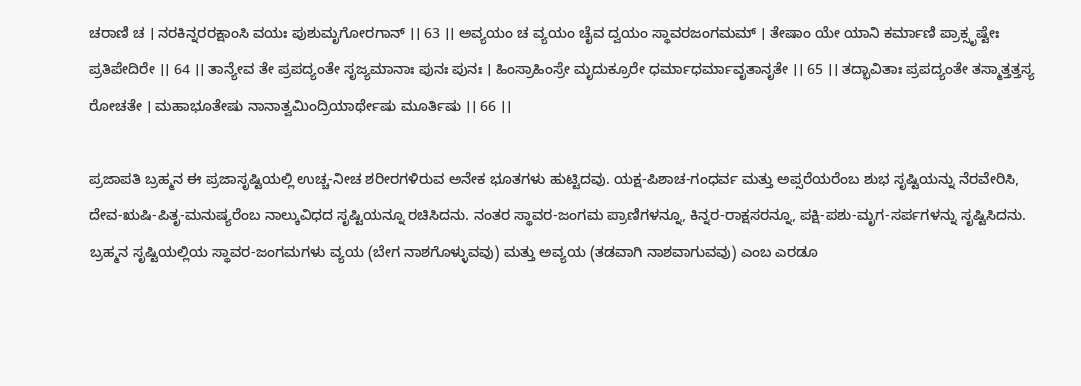ಚರಾಣಿ ಚ । ನರಕಿನ್ನರರಕ್ಷಾಂಸಿ ವಯಃ ಪುಶುಮೃಗೋರಗಾನ್ ।। 63 ।। ಅವ್ಯಯಂ ಚ ವ್ಯಯಂ ಚೈವ ದ್ವಯಂ ಸ್ಥಾವರಜಂಗಮಮ್ । ತೇಷಾಂ ಯೇ ಯಾನಿ ಕರ್ಮಾಣಿ ಪ್ರಾಕ್ಸೃಷ್ಟೇಃ ಪ್ರತಿಪೇದಿರೇ ।। 64 ।। ತಾನ್ಯೇವ ತೇ ಪ್ರಪದ್ಯಂತೇ ಸೃಜ್ಯಮಾನಾಃ ಪುನಃ ಪುನಃ । ಹಿಂಸ್ರಾಹಿಂಸ್ರೇ ಮೃದುಕ್ರೂರೇ ಧರ್ಮಾಧರ್ಮಾವೃತಾನೃತೇ ।। 65 ।। ತದ್ಭಾವಿತಾಃ ಪ್ರಪದ್ಯಂತೇ ತಸ್ಮಾತ್ತತ್ತಸ್ಯ ರೋಚತೇ । ಮಹಾಭೂತೇಷು ನಾನಾತ್ವಮಿಂದ್ರಿಯಾರ್ಥೇಷು ಮೂರ್ತಿಷು ।। 66 ।।

ಪ್ರಜಾಪತಿ ಬ್ರಹ್ಮನ ಈ ಪ್ರಜಾಸೃಷ್ಟಿಯಲ್ಲಿ ಉಚ್ಚ-ನೀಚ ಶರೀರಗಳಿರುವ ಅನೇಕ ಭೂತಗಳು ಹುಟ್ಟಿದವು. ಯಕ್ಷ-ಪಿಶಾಚ-ಗಂಧರ್ವ ಮತ್ತು ಅಪ್ಸರೆಯರೆಂಬ ಶುಭ ಸೃಷ್ಟಿಯನ್ನು ನೆರವೇರಿಸಿ, ದೇವ-ಋಷಿ-ಪಿತೃ-ಮನುಷ್ಯರೆಂಬ ನಾಲ್ಕುವಿಧದ ಸೃಷ್ಟಿಯನ್ನೂ ರಚಿಸಿದನು. ನಂತರ ಸ್ಥಾವರ-ಜಂಗಮ ಪ್ರಾಣಿಗಳನ್ನೂ, ಕಿನ್ನರ-ರಾಕ್ಷಸರನ್ನೂ, ಪಕ್ಷಿ-ಪಶು-ಮೃಗ-ಸರ್ಪಗಳನ್ನು ಸೃಷ್ಟಿಸಿದನು. ಬ್ರಹ್ಮನ ಸೃಷ್ಟಿಯಲ್ಲಿಯ ಸ್ಥಾವರ-ಜಂಗಮಗಳು ವ್ಯಯ (ಬೇಗ ನಾಶಗೊಳ್ಳುವವು) ಮತ್ತು ಅವ್ಯಯ (ತಡವಾಗಿ ನಾಶವಾಗುವವು) ಎಂಬ ಎರಡೂ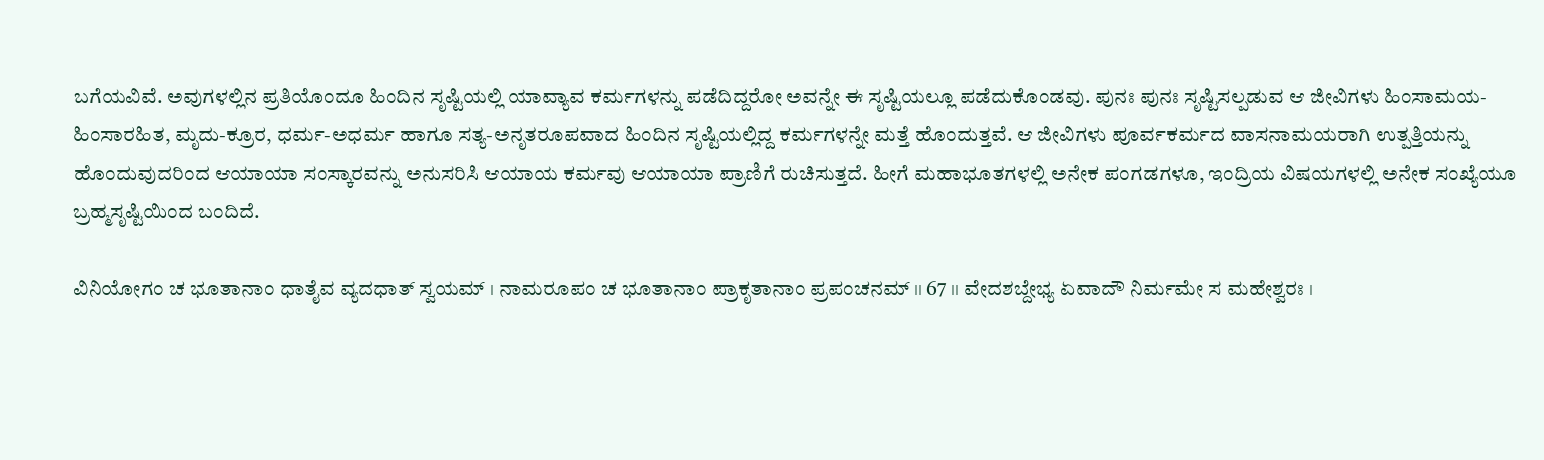ಬಗೆಯವಿವೆ. ಅವುಗಳಲ್ಲಿನ ಪ್ರತಿಯೊಂದೂ ಹಿಂದಿನ ಸೃಷ್ಟಿಯಲ್ಲಿ ಯಾವ್ಯಾವ ಕರ್ಮಗಳನ್ನು ಪಡೆದಿದ್ದರೋ ಅವನ್ನೇ ಈ ಸೃಷ್ಟಿಯಲ್ಲೂ ಪಡೆದುಕೊಂಡವು. ಪುನಃ ಪುನಃ ಸೃಷ್ಟಿಸಲ್ಪಡುವ ಆ ಜೀವಿಗಳು ಹಿಂಸಾಮಯ-ಹಿಂಸಾರಹಿತ, ಮೃದು-ಕ್ರೂರ, ಧರ್ಮ-ಅಧರ್ಮ ಹಾಗೂ ಸತ್ಯ-ಅನೃತರೂಪವಾದ ಹಿಂದಿನ ಸೃಷ್ಟಿಯಲ್ಲಿದ್ದ ಕರ್ಮಗಳನ್ನೇ ಮತ್ತೆ ಹೊಂದುತ್ತವೆ. ಆ ಜೀವಿಗಳು ಪೂರ್ವಕರ್ಮದ ವಾಸನಾಮಯರಾಗಿ ಉತ್ಪತ್ತಿಯನ್ನು ಹೊಂದುವುದರಿಂದ ಆಯಾಯಾ ಸಂಸ್ಕಾರವನ್ನು ಅನುಸರಿಸಿ ಆಯಾಯ ಕರ್ಮವು ಆಯಾಯಾ ಪ್ರಾಣಿಗೆ ರುಚಿಸುತ್ತದೆ. ಹೀಗೆ ಮಹಾಭೂತಗಳಲ್ಲಿ ಅನೇಕ ಪಂಗಡಗಳೂ, ಇಂದ್ರಿಯ ವಿಷಯಗಳಲ್ಲಿ ಅನೇಕ ಸಂಖ್ಯೆಯೂ ಬ್ರಹ್ಮಸೃಷ್ಟಿಯಿಂದ ಬಂದಿದೆ.

ವಿನಿಯೋಗಂ ಚ ಭೂತಾನಾಂ ಧಾತೈವ ವ್ಯದಧಾತ್ ಸ್ವಯಮ್ । ನಾಮರೂಪಂ ಚ ಭೂತಾನಾಂ ಪ್ರಾಕೃತಾನಾಂ ಪ್ರಪಂಚನಮ್ ।। 67 ।। ವೇದಶಬ್ದೇಭ್ಯ ಏವಾದೌ ನಿರ್ಮಮೇ ಸ ಮಹೇಶ್ವರಃ ।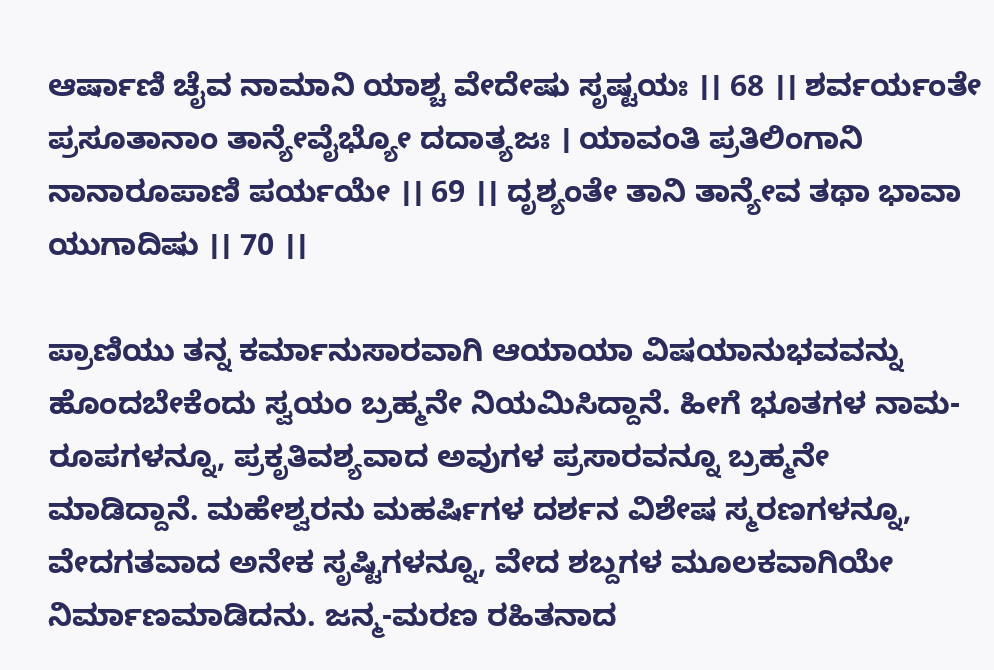ಆರ್ಷಾಣಿ ಚೈವ ನಾಮಾನಿ ಯಾಶ್ಚ ವೇದೇಷು ಸೃಷ್ಟಯಃ ।। 68 ।। ಶರ್ವರ್ಯಂತೇ ಪ್ರಸೂತಾನಾಂ ತಾನ್ಯೇವೈಭ್ಯೋ ದದಾತ್ಯಜಃ । ಯಾವಂತಿ ಪ್ರತಿಲಿಂಗಾನಿ ನಾನಾರೂಪಾಣಿ ಪರ್ಯಯೇ ।। 69 ।। ದೃಶ್ಯಂತೇ ತಾನಿ ತಾನ್ಯೇವ ತಥಾ ಭಾವಾ ಯುಗಾದಿಷು ।। 70 ।।

ಪ್ರಾಣಿಯು ತನ್ನ ಕರ್ಮಾನುಸಾರವಾಗಿ ಆಯಾಯಾ ವಿಷಯಾನುಭವವನ್ನು ಹೊಂದಬೇಕೆಂದು ಸ್ವಯಂ ಬ್ರಹ್ಮನೇ ನಿಯಮಿಸಿದ್ದಾನೆ. ಹೀಗೆ ಭೂತಗಳ ನಾಮ-ರೂಪಗಳನ್ನೂ, ಪ್ರಕೃತಿವಶ್ಯವಾದ ಅವುಗಳ ಪ್ರಸಾರವನ್ನೂ ಬ್ರಹ್ಮನೇ ಮಾಡಿದ್ದಾನೆ. ಮಹೇಶ್ವರನು ಮಹರ್ಷಿಗಳ ದರ್ಶನ ವಿಶೇಷ ಸ್ಮರಣಗಳನ್ನೂ, ವೇದಗತವಾದ ಅನೇಕ ಸೃಷ್ಟಿಗಳನ್ನೂ, ವೇದ ಶಬ್ದಗಳ ಮೂಲಕವಾಗಿಯೇ ನಿರ್ಮಾಣಮಾಡಿದನು. ಜನ್ಮ-ಮರಣ ರಹಿತನಾದ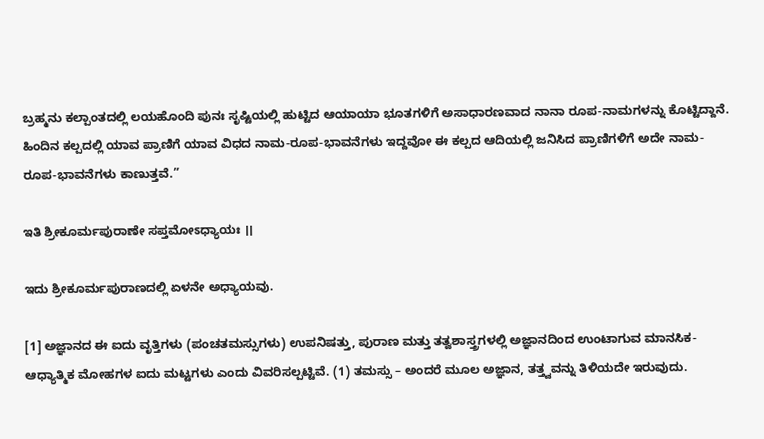ಬ್ರಹ್ಮನು ಕಲ್ಪಾಂತದಲ್ಲಿ ಲಯಹೊಂದಿ ಪುನಃ ಸೃಷ್ಟಿಯಲ್ಲಿ ಹುಟ್ಟಿದ ಆಯಾಯಾ ಭೂತಗಳಿಗೆ ಅಸಾಧಾರಣವಾದ ನಾನಾ ರೂಪ-ನಾಮಗಳನ್ನು ಕೊಟ್ಟಿದ್ದಾನೆ. ಹಿಂದಿನ ಕಲ್ಪದಲ್ಲಿ ಯಾವ ಪ್ರಾಣಿಗೆ ಯಾವ ವಿಧದ ನಾಮ-ರೂಪ-ಭಾವನೆಗಳು ಇದ್ದವೋ ಈ ಕಲ್ಪದ ಆದಿಯಲ್ಲಿ ಜನಿಸಿದ ಪ್ರಾಣಿಗಳಿಗೆ ಅದೇ ನಾಮ-ರೂಪ-ಭಾವನೆಗಳು ಕಾಣುತ್ತವೆ.”

ಇತಿ ಶ್ರೀಕೂರ್ಮಪುರಾಣೇ ಸಪ್ತಮೋಽಧ್ಯಾಯಃ ।।

ಇದು ಶ್ರೀಕೂರ್ಮಪುರಾಣದಲ್ಲಿ ಏಳನೇ ಅಧ್ಯಾಯವು.

[1] ಅಜ್ಞಾನದ ಈ ಐದು ವೃತ್ತಿಗಳು (ಪಂಚತಮಸ್ಸುಗಳು) ಉಪನಿಷತ್ತು, ಪುರಾಣ ಮತ್ತು ತತ್ವಶಾಸ್ತ್ರಗಳಲ್ಲಿ ಅಜ್ಞಾನದಿಂದ ಉಂಟಾಗುವ ಮಾನಸಿಕ-ಆಧ್ಯಾತ್ಮಿಕ ಮೋಹಗಳ ಐದು ಮಟ್ಟಗಳು ಎಂದು ವಿವರಿಸಲ್ಪಟ್ಟಿವೆ. (1) ತಮಸ್ಸು – ಅಂದರೆ ಮೂಲ ಅಜ್ಞಾನ, ತತ್ತ್ವವನ್ನು ತಿಳಿಯದೇ ಇರುವುದು.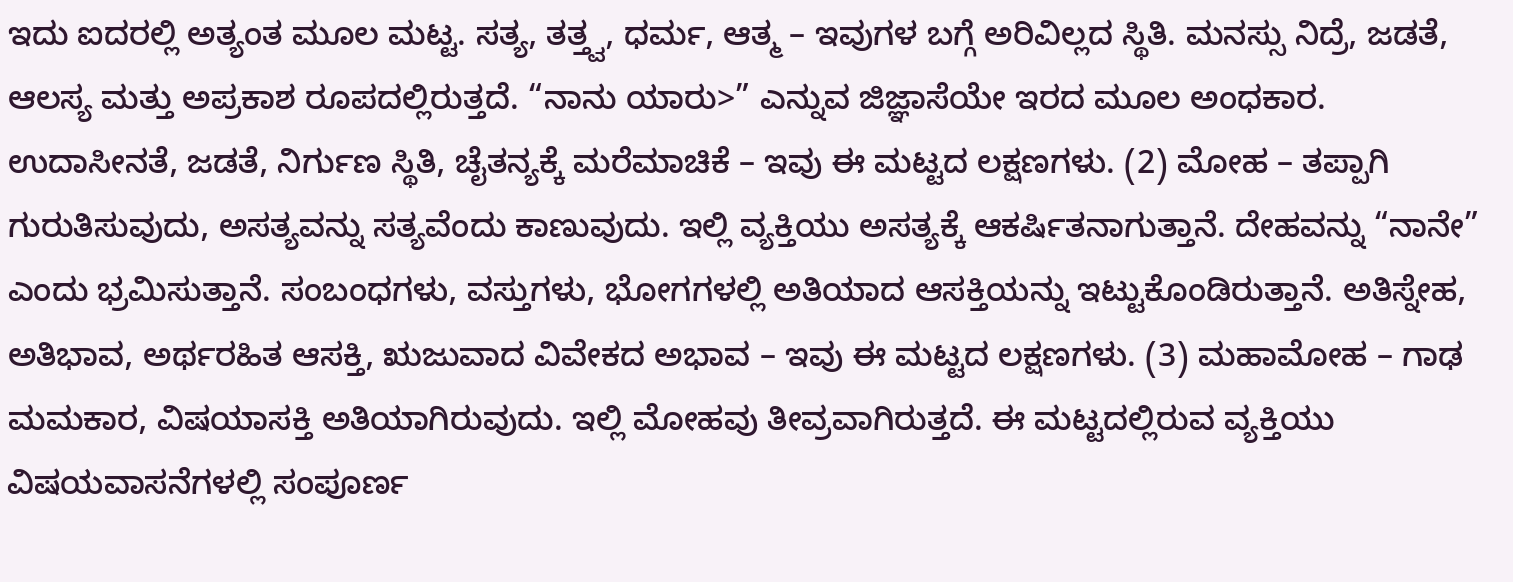ಇದು ಐದರಲ್ಲಿ ಅತ್ಯಂತ ಮೂಲ ಮಟ್ಟ. ಸತ್ಯ, ತತ್ತ್ವ, ಧರ್ಮ, ಆತ್ಮ – ಇವುಗಳ ಬಗ್ಗೆ ಅರಿವಿಲ್ಲದ ಸ್ಥಿತಿ. ಮನಸ್ಸು ನಿದ್ರೆ, ಜಡತೆ, ಆಲಸ್ಯ ಮತ್ತು ಅಪ್ರಕಾಶ ರೂಪದಲ್ಲಿರುತ್ತದೆ. “ನಾನು ಯಾರು>” ಎನ್ನುವ ಜಿಜ್ಞಾಸೆಯೇ ಇರದ ಮೂಲ ಅಂಧಕಾರ. ಉದಾಸೀನತೆ, ಜಡತೆ, ನಿರ್ಗುಣ ಸ್ಥಿತಿ, ಚೈತನ್ಯಕ್ಕೆ ಮರೆಮಾಚಿಕೆ – ಇವು ಈ ಮಟ್ಟದ ಲಕ್ಷಣಗಳು. (2) ಮೋಹ – ತಪ್ಪಾಗಿ ಗುರುತಿಸುವುದು, ಅಸತ್ಯವನ್ನು ಸತ್ಯವೆಂದು ಕಾಣುವುದು. ಇಲ್ಲಿ ವ್ಯಕ್ತಿಯು ಅಸತ್ಯಕ್ಕೆ ಆಕರ್ಷಿತನಾಗುತ್ತಾನೆ. ದೇಹವನ್ನು “ನಾನೇ” ಎಂದು ಭ್ರಮಿಸುತ್ತಾನೆ. ಸಂಬಂಧಗಳು, ವಸ್ತುಗಳು, ಭೋಗಗಳಲ್ಲಿ ಅತಿಯಾದ ಆಸಕ್ತಿಯನ್ನು ಇಟ್ಟುಕೊಂಡಿರುತ್ತಾನೆ. ಅತಿಸ್ನೇಹ, ಅತಿಭಾವ, ಅರ್ಥರಹಿತ ಆಸಕ್ತಿ, ಋಜುವಾದ ವಿವೇಕದ ಅಭಾವ – ಇವು ಈ ಮಟ್ಟದ ಲಕ್ಷಣಗಳು. (3) ಮಹಾಮೋಹ – ಗಾಢ ಮಮಕಾರ, ವಿಷಯಾಸಕ್ತಿ ಅತಿಯಾಗಿರುವುದು. ಇಲ್ಲಿ ಮೋಹವು ತೀವ್ರವಾಗಿರುತ್ತದೆ. ಈ ಮಟ್ಟದಲ್ಲಿರುವ ವ್ಯಕ್ತಿಯು ವಿಷಯವಾಸನೆಗಳಲ್ಲಿ ಸಂಪೂರ್ಣ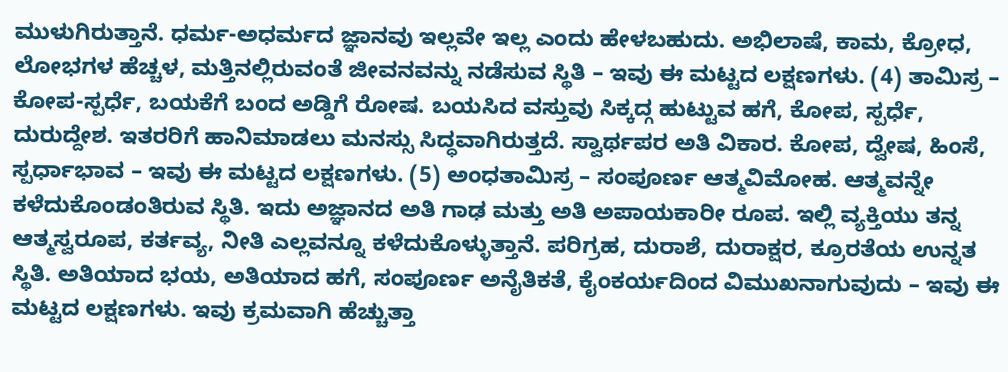ಮುಳುಗಿರುತ್ತಾನೆ. ಧರ್ಮ-ಅಧರ್ಮದ ಜ್ಞಾನವು ಇಲ್ಲವೇ ಇಲ್ಲ ಎಂದು ಹೇಳಬಹುದು. ಅಭಿಲಾಷೆ, ಕಾಮ, ಕ್ರೋಧ, ಲೋಭಗಳ ಹೆಚ್ಚಳ, ಮತ್ತಿನಲ್ಲಿರುವಂತೆ ಜೀವನವನ್ನು ನಡೆಸುವ ಸ್ಥಿತಿ – ಇವು ಈ ಮಟ್ಟದ ಲಕ್ಷಣಗಳು. (4) ತಾಮಿಸ್ರ – ಕೋಪ-ಸ್ಪರ್ಧೆ, ಬಯಕೆಗೆ ಬಂದ ಅಡ್ಡಿಗೆ ರೋಷ. ಬಯಸಿದ ವಸ್ತುವು ಸಿಕ್ಕದ್ಗ ಹುಟ್ಟುವ ಹಗೆ, ಕೋಪ, ಸ್ಪರ್ಧೆ, ದುರುದ್ದೇಶ. ಇತರರಿಗೆ ಹಾನಿಮಾಡಲು ಮನಸ್ಸು ಸಿದ್ಧವಾಗಿರುತ್ತದೆ. ಸ್ವಾರ್ಥಪರ ಅತಿ ವಿಕಾರ. ಕೋಪ, ದ್ವೇಷ, ಹಿಂಸೆ, ಸ್ಪರ್ಧಾಭಾವ – ಇವು ಈ ಮಟ್ಟದ ಲಕ್ಷಣಗಳು. (5) ಅಂಧತಾಮಿಸ್ರ – ಸಂಪೂರ್ಣ ಆತ್ಮವಿಮೋಹ. ಆತ್ಮವನ್ನೇ ಕಳೆದುಕೊಂಡಂತಿರುವ ಸ್ಥಿತಿ. ಇದು ಅಜ್ಞಾನದ ಅತಿ ಗಾಢ ಮತ್ತು ಅತಿ ಅಪಾಯಕಾರೀ ರೂಪ. ಇಲ್ಲಿ ವ್ಯಕ್ತಿಯು ತನ್ನ ಆತ್ಮಸ್ವರೂಪ, ಕರ್ತವ್ಯ, ನೀತಿ ಎಲ್ಲವನ್ನೂ ಕಳೆದುಕೊಳ್ಳುತ್ತಾನೆ. ಪರಿಗ್ರಹ, ದುರಾಶೆ, ದುರಾಕ್ಷರ, ಕ್ರೂರತೆಯ ಉನ್ನತ ಸ್ಥಿತಿ. ಅತಿಯಾದ ಭಯ, ಅತಿಯಾದ ಹಗೆ, ಸಂಪೂರ್ಣ ಅನೈತಿಕತೆ, ಕೈಂಕರ್ಯದಿಂದ ವಿಮುಖನಾಗುವುದು – ಇವು ಈ ಮಟ್ಟದ ಲಕ್ಷಣಗಳು. ಇವು ಕ್ರಮವಾಗಿ ಹೆಚ್ಚುತ್ತಾ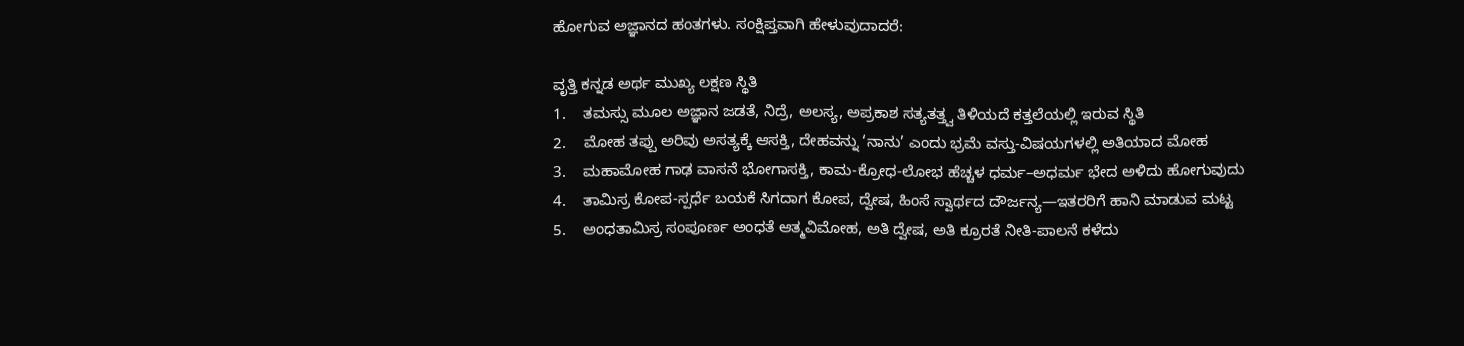ಹೋಗುವ ಅಜ್ಞಾನದ ಹಂತಗಳು. ಸಂಕ್ಷಿಪ್ತವಾಗಿ ಹೇಳುವುದಾದರೆ:

ವೃತ್ತಿ ಕನ್ನಡ ಅರ್ಥ ಮುಖ್ಯ ಲಕ್ಷಣ ಸ್ಥಿತಿ
1.    ತಮಸ್ಸು ಮೂಲ ಅಜ್ಞಾನ ಜಡತೆ, ನಿದ್ರೆ, ಅಲಸ್ಯ, ಅಪ್ರಕಾಶ ಸತ್ಯತತ್ತ್ವ ತಿಳಿಯದೆ ಕತ್ತಲೆಯಲ್ಲಿ ಇರುವ ಸ್ಥಿತಿ
2.    ಮೋಹ ತಪ್ಪು ಅರಿವು ಅಸತ್ಯಕ್ಕೆ ಆಸಕ್ತಿ, ದೇಹವನ್ನು ‘ನಾನು’ ಎಂದು ಭ್ರಮೆ ವಸ್ತು-ವಿಷಯಗಳಲ್ಲಿ ಅತಿಯಾದ ಮೋಹ
3.    ಮಹಾಮೋಹ ಗಾಢ ವಾಸನೆ ಭೋಗಾಸಕ್ತಿ, ಕಾಮ-ಕ್ರೋಧ-ಲೋಭ ಹೆಚ್ಚಳ ಧರ್ಮ–ಅಧರ್ಮ ಭೇದ ಅಳಿದು ಹೋಗುವುದು
4.    ತಾಮಿಸ್ರ ಕೋಪ-ಸ್ಪರ್ಧೆ ಬಯಕೆ ಸಿಗದಾಗ ಕೋಪ, ದ್ವೇಷ, ಹಿಂಸೆ ಸ್ವಾರ್ಥದ ದೌರ್ಜನ್ಯ—ಇತರರಿಗೆ ಹಾನಿ ಮಾಡುವ ಮಟ್ಟ
5.    ಅಂಧತಾಮಿಸ್ರ ಸಂಪೂರ್ಣ ಅಂಧತೆ ಆತ್ಮವಿಮೋಹ, ಅತಿ ದ್ವೇಷ, ಅತಿ ಕ್ರೂರತೆ ನೀತಿ-ಪಾಲನೆ ಕಳೆದು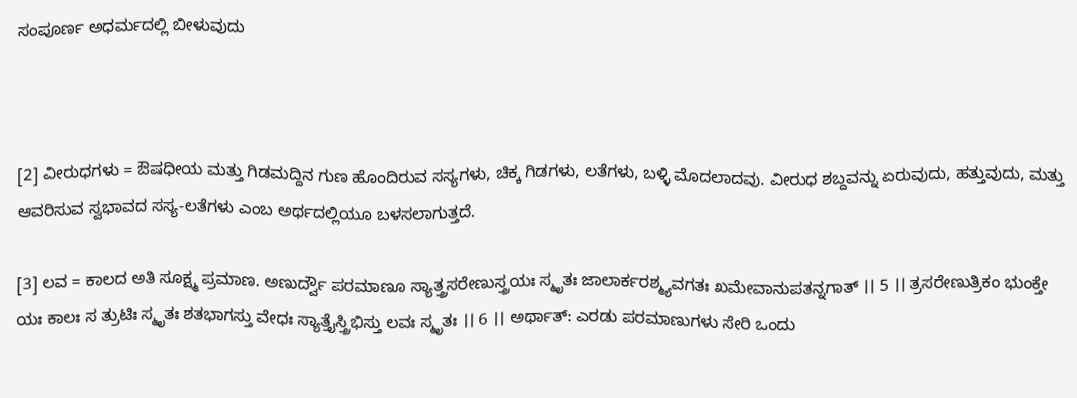ಸಂಪೂರ್ಣ ಅಧರ್ಮದಲ್ಲಿ ಬೀಳುವುದು



[2] ವೀರುಧಗಳು = ಔಷಧೀಯ ಮತ್ತು ಗಿಡಮದ್ದಿನ ಗುಣ ಹೊಂದಿರುವ ಸಸ್ಯಗಳು, ಚಿಕ್ಕ ಗಿಡಗಳು, ಲತೆಗಳು, ಬಳ್ಳಿ ಮೊದಲಾದವು. ವೀರುಧ ಶಬ್ದವನ್ನು ಏರುವುದು, ಹತ್ತುವುದು, ಮತ್ತು ಆವರಿಸುವ ಸ್ವಭಾವದ ಸಸ್ಯ-ಲತೆಗಳು ಎಂಬ ಅರ್ಥದಲ್ಲಿಯೂ ಬಳಸಲಾಗುತ್ತದೆ.

[3] ಲವ = ಕಾಲದ ಅತಿ ಸೂಕ್ಷ್ಮ ಪ್ರಮಾಣ. ಅಣುರ್ದ್ವೌ ಪರಮಾಣೂ ಸ್ಯಾತ್ತ್ರಸರೇಣುಸ್ತ್ರಯಃ ಸ್ಮೃತಃ ಜಾಲಾರ್ಕರಶ್ಮ್ಯವಗತಃ ಖಮೇವಾನುಪತನ್ನಗಾತ್ ।। 5 ।। ತ್ರಸರೇಣುತ್ರಿಕಂ ಭುಂಕ್ತೇ ಯಃ ಕಾಲಃ ಸ ತ್ರುಟಿಃ ಸ್ಮೃತಃ ಶತಭಾಗಸ್ತು ವೇಧಃ ಸ್ಯಾತ್ತೈಸ್ತ್ರಿಭಿಸ್ತು ಲವಃ ಸ್ಮೃತಃ ।। 6 ।। ಅರ್ಥಾತ್: ಎರಡು ಪರಮಾಣುಗಳು ಸೇರಿ ಒಂದು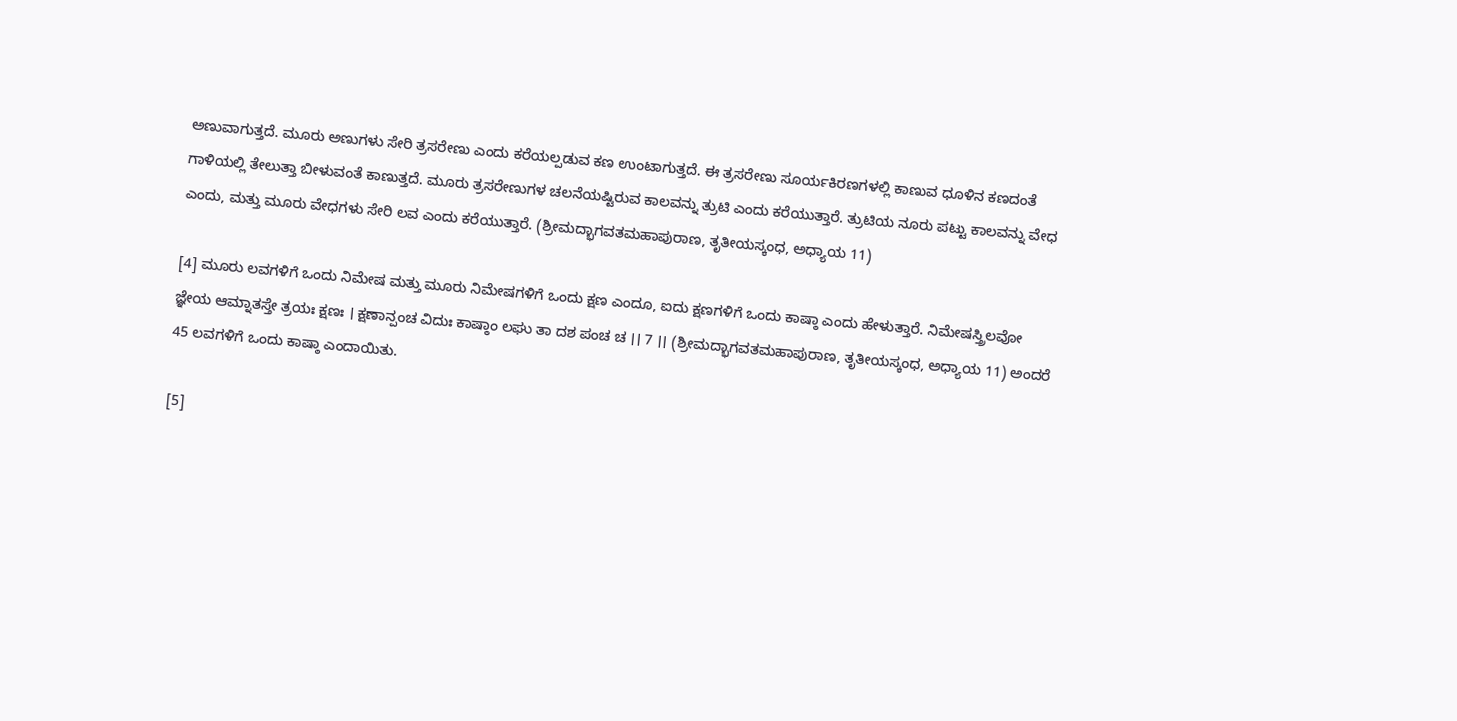ಅಣುವಾಗುತ್ತದೆ. ಮೂರು ಅಣುಗಳು ಸೇರಿ ತ್ರಸರೇಣು ಎಂದು ಕರೆಯಲ್ಪಡುವ ಕಣ ಉಂಟಾಗುತ್ತದೆ. ಈ ತ್ರಸರೇಣು ಸೂರ್ಯಕಿರಣಗಳಲ್ಲಿ ಕಾಣುವ ಧೂಳಿನ ಕಣದಂತೆ ಗಾಳಿಯಲ್ಲಿ ತೇಲುತ್ತಾ ಬೀಳುವಂತೆ ಕಾಣುತ್ತದೆ. ಮೂರು ತ್ರಸರೇಣುಗಳ ಚಲನೆಯಷ್ಟಿರುವ ಕಾಲವನ್ನು ತ್ರುಟಿ ಎಂದು ಕರೆಯುತ್ತಾರೆ. ತ್ರುಟಿಯ ನೂರು ಪಟ್ಟು ಕಾಲವನ್ನು ವೇಧ ಎಂದು, ಮತ್ತು ಮೂರು ವೇಧಗಳು ಸೇರಿ ಲವ ಎಂದು ಕರೆಯುತ್ತಾರೆ. (ಶ್ರೀಮದ್ಭಾಗವತಮಹಾಪುರಾಣ, ತೃತೀಯಸ್ಕಂಧ, ಅಧ್ಯಾಯ 11)

[4] ಮೂರು ಲವಗಳಿಗೆ ಒಂದು ನಿಮೇಷ ಮತ್ತು ಮೂರು ನಿಮೇಷಗಳಿಗೆ ಒಂದು ಕ್ಷಣ ಎಂದೂ, ಐದು ಕ್ಷಣಗಳಿಗೆ ಒಂದು ಕಾಷ್ಠಾ ಎಂದು ಹೇಳುತ್ತಾರೆ. ನಿಮೇಷಸ್ತ್ರಿಲವೋ ಜ್ಞೇಯ ಆಮ್ನಾತಸ್ತೇ ತ್ರಯಃ ಕ್ಷಣಃ । ಕ್ಷಣಾನ್ಪಂಚ ವಿದುಃ ಕಾಷ್ಠಾಂ ಲಘು ತಾ ದಶ ಪಂಚ ಚ ।। 7 ।। (ಶ್ರೀಮದ್ಭಾಗವತಮಹಾಪುರಾಣ, ತೃತೀಯಸ್ಕಂಧ, ಅಧ್ಯಾಯ 11) ಅಂದರೆ 45 ಲವಗಳಿಗೆ ಒಂದು ಕಾಷ್ಠಾ ಎಂದಾಯಿತು.

[5]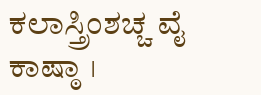ಕಲಾಸ್ತ್ರಿಂಶಚ್ಚ ವೈ ಕಾಷ್ಠಾ ।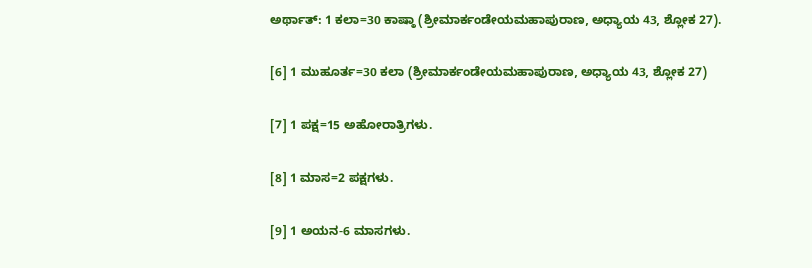ಅರ್ಥಾತ್: 1 ಕಲಾ=30 ಕಾಷ್ಠಾ (ಶ್ರೀಮಾರ್ಕಂಡೇಯಮಹಾಪುರಾಣ, ಅಧ್ಯಾಯ 43, ಶ್ಲೋಕ 27).

[6] 1 ಮುಹೂರ್ತ=30 ಕಲಾ (ಶ್ರೀಮಾರ್ಕಂಡೇಯಮಹಾಪುರಾಣ, ಅಧ್ಯಾಯ 43, ಶ್ಲೋಕ 27)

[7] 1 ಪಕ್ಷ=15 ಅಹೋರಾತ್ರಿಗಳು.

[8] 1 ಮಾಸ=2 ಪಕ್ಷಗಳು.

[9] 1 ಅಯನ-6 ಮಾಸಗಳು.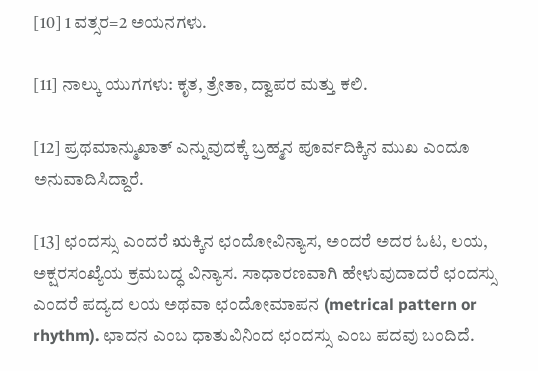[10] 1 ವತ್ಸರ=2 ಅಯನಗಳು.

[11] ನಾಲ್ಕು ಯುಗಗಳು: ಕೃತ, ತ್ರೇತಾ, ದ್ವಾಪರ ಮತ್ತು ಕಲಿ.

[12] ಪ್ರಥಮಾನ್ಮುಖಾತ್ ಎನ್ನುವುದಕ್ಕೆ ಬ್ರಹ್ಮನ ಪೂರ್ವದಿಕ್ಕಿನ ಮುಖ ಎಂದೂ ಅನುವಾದಿಸಿದ್ದಾರೆ.

[13] ಛಂದಸ್ಸು ಎಂದರೆ ಋಕ್ಕಿನ ಛಂದೋವಿನ್ಯಾಸ, ಅಂದರೆ ಅದರ ಓಟ, ಲಯ, ಅಕ್ಷರಸಂಖ್ಯೆಯ ಕ್ರಮಬದ್ಧ ವಿನ್ಯಾಸ. ಸಾಧಾರಣವಾಗಿ ಹೇಳುವುದಾದರೆ ಛಂದಸ್ಸು ಎಂದರೆ ಪದ್ಯದ ಲಯ ಅಥವಾ ಛಂದೋಮಾಪನ (metrical pattern or rhythm). ಛಾದನ ಎಂಬ ಧಾತುವಿನಿಂದ ಛಂದಸ್ಸು ಎಂಬ ಪದವು ಬಂದಿದೆ.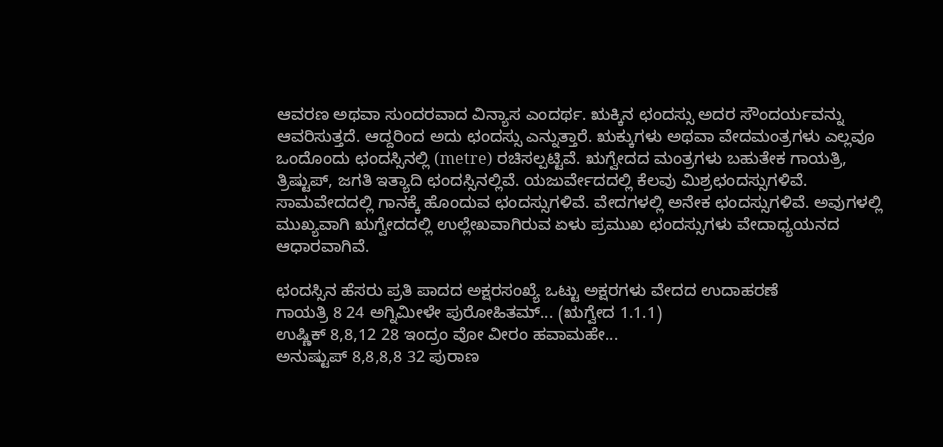ಆವರಣ ಅಥವಾ ಸುಂದರವಾದ ವಿನ್ಯಾಸ ಎಂದರ್ಥ. ಋಕ್ಕಿನ ಛಂದಸ್ಸು ಅದರ ಸೌಂದರ್ಯವನ್ನು ಆವರಿಸುತ್ತದೆ. ಆದ್ದರಿಂದ ಅದು ಛಂದಸ್ಸು ಎನ್ನುತ್ತಾರೆ. ಋಕ್ಕುಗಳು ಅಥವಾ ವೇದಮಂತ್ರಗಳು ಎಲ್ಲವೂ ಒಂದೊಂದು ಛಂದಸ್ಸಿನಲ್ಲಿ (metre) ರಚಿಸಲ್ಪಟ್ಟಿವೆ. ಋಗ್ವೇದದ ಮಂತ್ರಗಳು ಬಹುತೇಕ ಗಾಯತ್ರಿ, ತ್ರಿಷ್ಟುಪ್, ಜಗತಿ ಇತ್ಯಾದಿ ಛಂದಸ್ಸಿನಲ್ಲಿವೆ. ಯಜುರ್ವೇದದಲ್ಲಿ ಕೆಲವು ಮಿಶ್ರಛಂದಸ್ಸುಗಳಿವೆ. ಸಾಮವೇದದಲ್ಲಿ ಗಾನಕ್ಕೆ ಹೊಂದುವ ಛಂದಸ್ಸುಗಳಿವೆ. ವೇದಗಳಲ್ಲಿ ಅನೇಕ ಛಂದಸ್ಸುಗಳಿವೆ. ಅವುಗಳಲ್ಲಿ ಮುಖ್ಯವಾಗಿ ಋಗ್ವೇದದಲ್ಲಿ ಉಲ್ಲೇಖವಾಗಿರುವ ಏಳು ಪ್ರಮುಖ ಛಂದಸ್ಸುಗಳು ವೇದಾಧ್ಯಯನದ ಆಧಾರವಾಗಿವೆ.

ಛಂದಸ್ಸಿನ ಹೆಸರು ಪ್ರತಿ ಪಾದದ ಅಕ್ಷರಸಂಖ್ಯೆ ಒಟ್ಟು ಅಕ್ಷರಗಳು ವೇದದ ಉದಾಹರಣೆ
ಗಾಯತ್ರಿ 8 24 ಅಗ್ನಿಮೀಳೇ ಪುರೋಹಿತಮ್... (ಋಗ್ವೇದ 1.1.1)
ಉಷ್ಣಿಕ್ 8,8,12 28 ಇಂದ್ರಂ ವೋ ವೀರಂ ಹವಾಮಹೇ...
ಅನುಷ್ಟುಪ್ 8,8,8,8 32 ಪುರಾಣ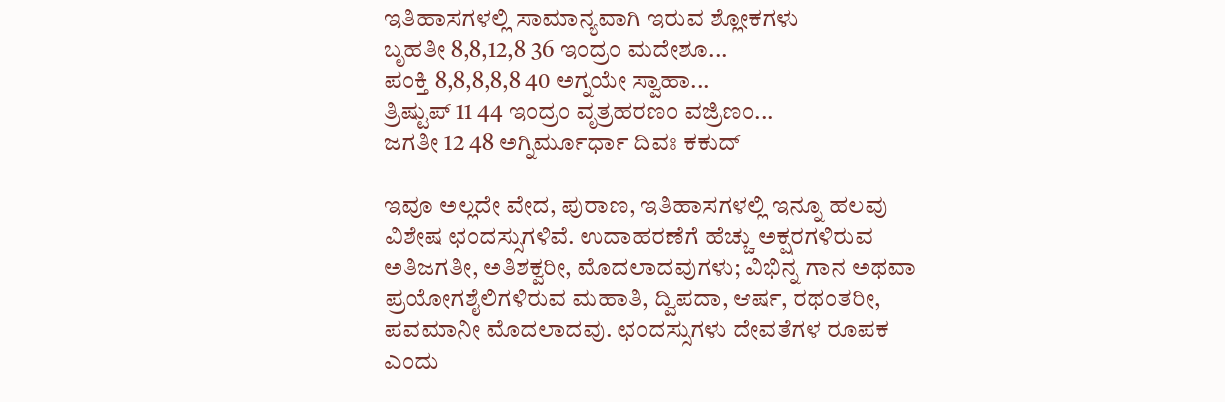ಇತಿಹಾಸಗಳಲ್ಲಿ ಸಾಮಾನ್ಯವಾಗಿ ಇರುವ ಶ್ಲೋಕಗಳು
ಬೃಹತೀ 8,8,12,8 36 ಇಂದ್ರಂ ಮದೇಶೂ...
ಪಂಕ್ತಿ 8,8,8,8,8 40 ಅಗ್ನಯೇ ಸ್ವಾಹಾ...
ತ್ರಿಷ್ಟುಪ್ 11 44 ಇಂದ್ರಂ ವೃತ್ರಹರಣಂ ವಜ್ರಿಣಂ...
ಜಗತೀ 12 48 ಅಗ್ನಿರ್ಮೂರ್ಧಾ ದಿವಃ ಕಕುದ್

ಇವೂ ಅಲ್ಲದೇ ವೇದ, ಪುರಾಣ, ಇತಿಹಾಸಗಳಲ್ಲಿ ಇನ್ನೂ ಹಲವು ವಿಶೇಷ ಛಂದಸ್ಸುಗಳಿವೆ. ಉದಾಹರಣೆಗೆ ಹೆಚ್ಚು ಅಕ್ಷರಗಳಿರುವ ಅತಿಜಗತೀ, ಅತಿಶಕ್ವರೀ, ಮೊದಲಾದವುಗಳು; ವಿಭಿನ್ನ ಗಾನ ಅಥವಾ ಪ್ರಯೋಗಶೈಲಿಗಳಿರುವ ಮಹಾತಿ, ದ್ವಿಪದಾ, ಆರ್ಷ, ರಥಂತರೀ, ಪವಮಾನೀ ಮೊದಲಾದವು. ಛಂದಸ್ಸುಗಳು ದೇವತೆಗಳ ರೂಪಕ ಎಂದು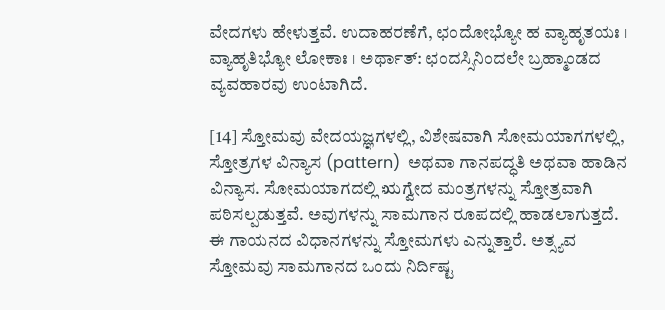ವೇದಗಳು ಹೇಳುತ್ತವೆ. ಉದಾಹರಣೆಗೆ, ಛಂದೋಭ್ಯೋ ಹ ವ್ಯಾಹೃತಯಃ । ವ್ಯಾಹೃತಿಭ್ಯೋ ಲೋಕಾಃ । ಅರ್ಥಾತ್: ಛಂದಸ್ಸಿನಿಂದಲೇ ಬ್ರಹ್ಮಾಂಡದ ವ್ಯವಹಾರವು ಉಂಟಾಗಿದೆ.

[14] ಸ್ತೋಮವು ವೇದಯಜ್ಞಗಳಲ್ಲಿ, ವಿಶೇಷವಾಗಿ ಸೋಮಯಾಗಗಳಲ್ಲಿ, ಸ್ತೋತ್ರಗಳ ವಿನ್ಯಾಸ (pattern)  ಅಥವಾ ಗಾನಪದ್ಧತಿ ಅಥವಾ ಹಾಡಿನ ವಿನ್ಯಾಸ. ಸೋಮಯಾಗದಲ್ಲಿ ಋಗ್ವೇದ ಮಂತ್ರಗಳನ್ನು ಸ್ತೋತ್ರವಾಗಿ ಪಠಿಸಲ್ಪಡುತ್ತವೆ. ಅವುಗಳನ್ನು ಸಾಮಗಾನ ರೂಪದಲ್ಲಿ ಹಾಡಲಾಗುತ್ತದೆ. ಈ ಗಾಯನದ ವಿಧಾನಗಳನ್ನು ಸ್ತೋಮಗಳು ಎನ್ನುತ್ತಾರೆ. ಅತ್ಸ್ಯವ ಸ್ತೋಮವು ಸಾಮಗಾನದ ಒಂದು ನಿರ್ದಿಷ್ಟ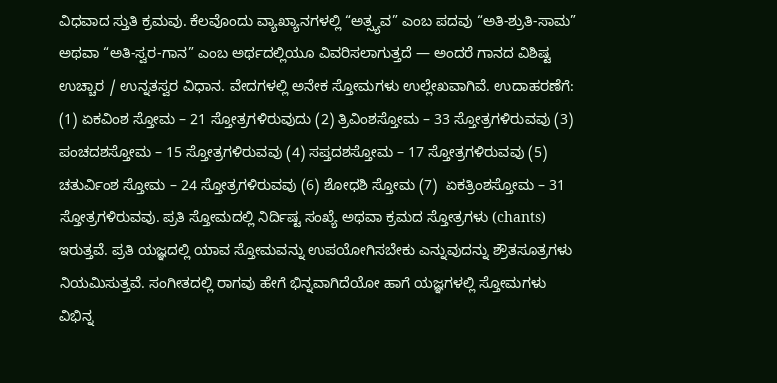ವಿಧವಾದ ಸ್ತುತಿ ಕ್ರಮವು. ಕೆಲವೊಂದು ವ್ಯಾಖ್ಯಾನಗಳಲ್ಲಿ “ಅತ್ಸ್ಯವ” ಎಂಬ ಪದವು “ಅತಿ-ಶ್ರುತಿ-ಸಾಮ” ಅಥವಾ “ಅತಿ-ಸ್ವರ-ಗಾನ” ಎಂಬ ಅರ್ಥದಲ್ಲಿಯೂ ವಿವರಿಸಲಾಗುತ್ತದೆ — ಅಂದರೆ ಗಾನದ ವಿಶಿಷ್ಟ ಉಚ್ಚಾರ / ಉನ್ನತಸ್ವರ ವಿಧಾನ. ವೇದಗಳಲ್ಲಿ ಅನೇಕ ಸ್ತೋಮಗಳು ಉಲ್ಲೇಖವಾಗಿವೆ. ಉದಾಹರಣೆಗೆ: (1) ಏಕವಿಂಶ ಸ್ತೋಮ – 21 ಸ್ತೋತ್ರಗಳಿರುವುದು (2) ತ್ರಿವಿಂಶಸ್ತೋಮ – 33 ಸ್ತೋತ್ರಗಳಿರುವವು (3) ಪಂಚದಶಸ್ತೋಮ – 15 ಸ್ತೋತ್ರಗಳಿರುವವು (4) ಸಪ್ತದಶಸ್ತೋಮ – 17 ಸ್ತೋತ್ರಗಳಿರುವವು (5) ಚತುರ್ವಿಂಶ ಸ್ತೋಮ – 24 ಸ್ತೋತ್ರಗಳಿರುವವು (6) ಶೋಧಶಿ ಸ್ತೋಮ (7)  ಏಕತ್ರಿಂಶಸ್ತೋಮ – 31 ಸ್ತೋತ್ರಗಳಿರುವವು. ಪ್ರತಿ ಸ್ತೋಮದಲ್ಲಿ ನಿರ್ದಿಷ್ಟ ಸಂಖ್ಯೆ ಅಥವಾ ಕ್ರಮದ ಸ್ತೋತ್ರಗಳು (chants) ಇರುತ್ತವೆ. ಪ್ರತಿ ಯಜ್ಞದಲ್ಲಿ ಯಾವ ಸ್ತೋಮವನ್ನು ಉಪಯೋಗಿಸಬೇಕು ಎನ್ನುವುದನ್ನು ಶ್ರೌತಸೂತ್ರಗಳು ನಿಯಮಿಸುತ್ತವೆ. ಸಂಗೀತದಲ್ಲಿ ರಾಗವು ಹೇಗೆ ಭಿನ್ನವಾಗಿದೆಯೋ ಹಾಗೆ ಯಜ್ಞಗಳಲ್ಲಿ ಸ್ತೋಮಗಳು ವಿಭಿನ್ನ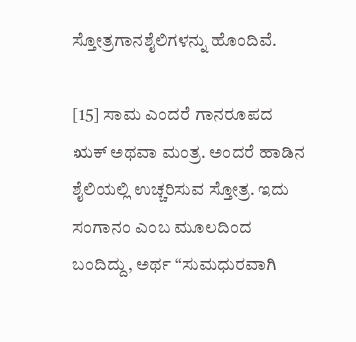ಸ್ತೋತ್ರಗಾನಶೈಲಿಗಳನ್ನು ಹೊಂದಿವೆ.

[15] ಸಾಮ ಎಂದರೆ ಗಾನರೂಪದ ಋಕ್ ಅಥವಾ ಮಂತ್ರ. ಅಂದರೆ ಹಾಡಿನ ಶೈಲಿಯಲ್ಲಿ ಉಚ್ಚರಿಸುವ ಸ್ತೋತ್ರ. ಇದು ಸಂಗಾನಂ ಎಂಬ ಮೂಲದಿಂದ ಬಂದಿದ್ದು, ಅರ್ಥ “ಸುಮಧುರವಾಗಿ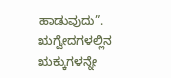ಹಾಡುವುದು”. ಋಗ್ವೇದಗಳಲ್ಲಿನ ಋಕ್ಕುಗಳನ್ನೇ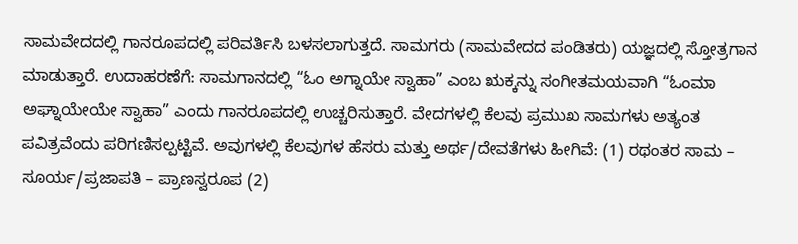ಸಾಮವೇದದಲ್ಲಿ ಗಾನರೂಪದಲ್ಲಿ ಪರಿವರ್ತಿಸಿ ಬಳಸಲಾಗುತ್ತದೆ. ಸಾಮಗರು (ಸಾಮವೇದದ ಪಂಡಿತರು) ಯಜ್ಞದಲ್ಲಿ ಸ್ತೋತ್ರಗಾನ ಮಾಡುತ್ತಾರೆ. ಉದಾಹರಣೆಗೆ: ಸಾಮಗಾನದಲ್ಲಿ “ಓಂ ಅಗ್ನಾಯೇ ಸ್ವಾಹಾ” ಎಂಬ ಋಕ್ಕನ್ನು ಸಂಗೀತಮಯವಾಗಿ “ಓಂಮಾ ಅಘ್ನಾಯೇಯೇ ಸ್ವಾಹಾ” ಎಂದು ಗಾನರೂಪದಲ್ಲಿ ಉಚ್ಚರಿಸುತ್ತಾರೆ. ವೇದಗಳಲ್ಲಿ ಕೆಲವು ಪ್ರಮುಖ ಸಾಮಗಳು ಅತ್ಯಂತ ಪವಿತ್ರವೆಂದು ಪರಿಗಣಿಸಲ್ಪಟ್ಟಿವೆ. ಅವುಗಳಲ್ಲಿ ಕೆಲವುಗಳ ಹೆಸರು ಮತ್ತು ಅರ್ಥ/ದೇವತೆಗಳು ಹೀಗಿವೆ: (1) ರಥಂತರ ಸಾಮ – ಸೂರ್ಯ/ಪ್ರಜಾಪತಿ – ಪ್ರಾಣಸ್ವರೂಪ (2)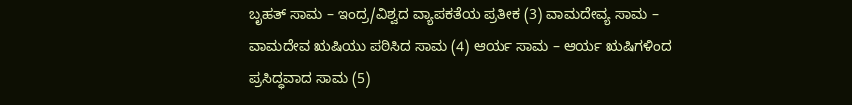ಬೃಹತ್ ಸಾಮ – ಇಂದ್ರ/ವಿಶ್ವದ ವ್ಯಾಪಕತೆಯ ಪ್ರತೀಕ (3) ವಾಮದೇವ್ಯ ಸಾಮ – ವಾಮದೇವ ಋಷಿಯು ಪಠಿಸಿದ ಸಾಮ (4) ಆರ್ಯ ಸಾಮ – ಆರ್ಯ ಋಷಿಗಳಿಂದ ಪ್ರಸಿದ್ಧವಾದ ಸಾಮ (5)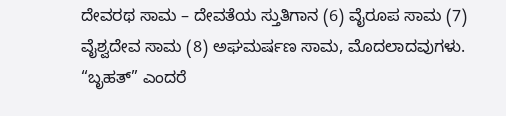ದೇವರಥ ಸಾಮ – ದೇವತೆಯ ಸ್ತುತಿಗಾನ (6) ವೈರೂಪ ಸಾಮ (7) ವೈಶ್ವದೇವ ಸಾಮ (8) ಅಘಮರ್ಷಣ ಸಾಮ, ಮೊದಲಾದವುಗಳು. “ಬೃಹತ್” ಎಂದರೆ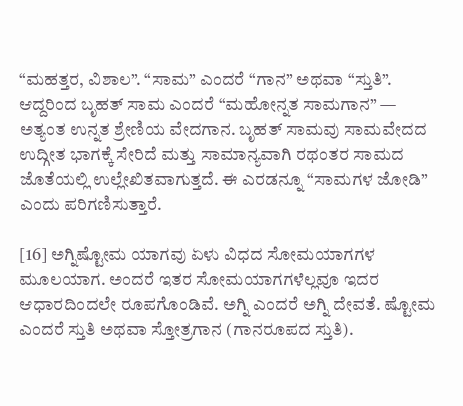“ಮಹತ್ತರ, ವಿಶಾಲ”. “ಸಾಮ” ಎಂದರೆ “ಗಾನ” ಅಥವಾ “ಸ್ತುತಿ”. ಆದ್ದರಿಂದ ಬೃಹತ್ ಸಾಮ ಎಂದರೆ “ಮಹೋನ್ನತ ಸಾಮಗಾನ” — ಅತ್ಯಂತ ಉನ್ನತ ಶ್ರೇಣಿಯ ವೇದಗಾನ. ಬೃಹತ್ ಸಾಮವು ಸಾಮವೇದದ ಉದ್ಗೀತ ಭಾಗಕ್ಕೆ ಸೇರಿದೆ ಮತ್ತು ಸಾಮಾನ್ಯವಾಗಿ ರಥಂತರ ಸಾಮದ ಜೊತೆಯಲ್ಲಿ ಉಲ್ಲೇಖಿತವಾಗುತ್ತದೆ. ಈ ಎರಡನ್ನೂ “ಸಾಮಗಳ ಜೋಡಿ” ಎಂದು ಪರಿಗಣಿಸುತ್ತಾರೆ.

[16] ಅಗ್ನಿಷ್ಟೋಮ ಯಾಗವು ಏಳು ವಿಧದ ಸೋಮಯಾಗಗಳ ಮೂಲಯಾಗ. ಅಂದರೆ ಇತರ ಸೋಮಯಾಗಗಳೆಲ್ಲವೂ ಇದರ ಆಧಾರದಿಂದಲೇ ರೂಪಗೊಂಡಿವೆ. ಅಗ್ನಿ ಎಂದರೆ ಅಗ್ನಿ ದೇವತೆ. ಷ್ಟೋಮ ಎಂದರೆ ಸ್ತುತಿ ಅಥವಾ ಸ್ತೋತ್ರಗಾನ (ಗಾನರೂಪದ ಸ್ತುತಿ).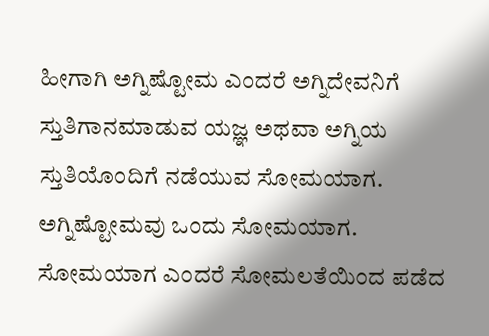ಹೀಗಾಗಿ ಅಗ್ನಿಷ್ಟೋಮ ಎಂದರೆ ಅಗ್ನಿದೇವನಿಗೆ ಸ್ತುತಿಗಾನಮಾಡುವ ಯಜ್ಞ ಅಥವಾ ಅಗ್ನಿಯ ಸ್ತುತಿಯೊಂದಿಗೆ ನಡೆಯುವ ಸೋಮಯಾಗ. ಅಗ್ನಿಷ್ಟೋಮವು ಒಂದು ಸೋಮಯಾಗ. ಸೋಮಯಾಗ ಎಂದರೆ ಸೋಮಲತೆಯಿಂದ ಪಡೆದ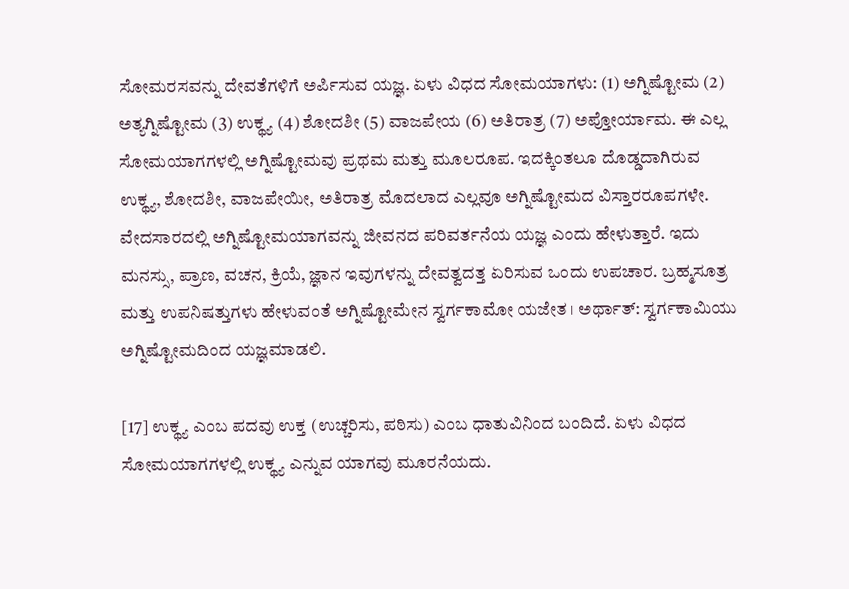ಸೋಮರಸವನ್ನು ದೇವತೆಗಳಿಗೆ ಅರ್ಪಿಸುವ ಯಜ್ಞ. ಏಳು ವಿಧದ ಸೋಮಯಾಗಳು: (1) ಅಗ್ನಿಷ್ಟೋಮ (2) ಅತ್ಯಗ್ನಿಷ್ಟೋಮ (3) ಉಕ್ಥ್ಯ (4) ಶೋದಶೀ (5) ವಾಜಪೇಯ (6) ಅತಿರಾತ್ರ (7) ಅಪ್ತೋರ್ಯಾಮ. ಈ ಎಲ್ಲ ಸೋಮಯಾಗಗಳಲ್ಲಿ ಅಗ್ನಿಷ್ಟೋಮವು ಪ್ರಥಮ ಮತ್ತು ಮೂಲರೂಪ. ಇದಕ್ಕಿಂತಲೂ ದೊಡ್ಡದಾಗಿರುವ ಉಕ್ಥ್ಯ, ಶೋದಶೀ, ವಾಜಪೇಯೀ, ಅತಿರಾತ್ರ ಮೊದಲಾದ ಎಲ್ಲವೂ ಅಗ್ನಿಷ್ಟೋಮದ ವಿಸ್ತಾರರೂಪಗಳೇ. ವೇದಸಾರದಲ್ಲಿ ಅಗ್ನಿಷ್ಟೋಮಯಾಗವನ್ನು ಜೀವನದ ಪರಿವರ್ತನೆಯ ಯಜ್ಞ ಎಂದು ಹೇಳುತ್ತಾರೆ. ಇದು ಮನಸ್ಸು, ಪ್ರಾಣ, ವಚನ, ಕ್ರಿಯೆ, ಜ್ಞಾನ ಇವುಗಳನ್ನು ದೇವತ್ವದತ್ತ ಏರಿಸುವ ಒಂದು ಉಪಚಾರ. ಬ್ರಹ್ಮಸೂತ್ರ ಮತ್ತು ಉಪನಿಷತ್ತುಗಳು ಹೇಳುವಂತೆ ಅಗ್ನಿಷ್ಟೋಮೇನ ಸ್ವರ್ಗಕಾಮೋ ಯಜೇತ । ಅರ್ಥಾತ್: ಸ್ವರ್ಗಕಾಮಿಯು ಅಗ್ನಿಷ್ಟೋಮದಿಂದ ಯಜ್ಞಮಾಡಲಿ.

[17] ಉಕ್ಥ್ಯ ಎಂಬ ಪದವು ಉಕ್ತ (ಉಚ್ಚರಿಸು, ಪಠಿಸು) ಎಂಬ ಧಾತುವಿನಿಂದ ಬಂದಿದೆ. ಏಳು ವಿಧದ ಸೋಮಯಾಗಗಳಲ್ಲಿ ಉಕ್ಥ್ಯ ಎನ್ನುವ ಯಾಗವು ಮೂರನೆಯದು.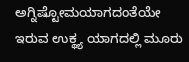ಅಗ್ನಿಷ್ಟೋಮಯಾಗದಂತೆಯೇ ಇರುವ ಉಕ್ಥ್ಯ ಯಾಗದಲ್ಲಿ ಮೂರು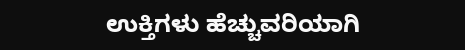ಉಕ್ತಿಗಳು ಹೆಚ್ಚುವರಿಯಾಗಿ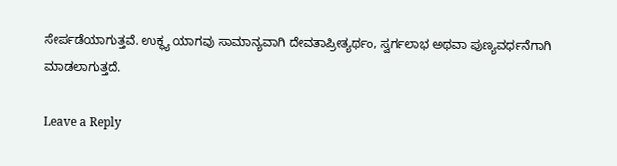ಸೇರ್ಪಡೆಯಾಗುತ್ತವೆ. ಉಕ್ಥ್ಯ ಯಾಗವು ಸಾಮಾನ್ಯವಾಗಿ ದೇವತಾಪ್ರೀತ್ಯರ್ಥಂ, ಸ್ವರ್ಗಲಾಭ ಅಥವಾ ಪುಣ್ಯವರ್ಧನೆಗಾಗಿ ಮಾಡಲಾಗುತ್ತದೆ.

Leave a Reply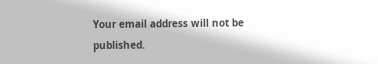Your email address will not be published.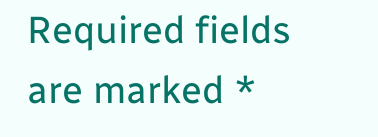Required fields are marked *